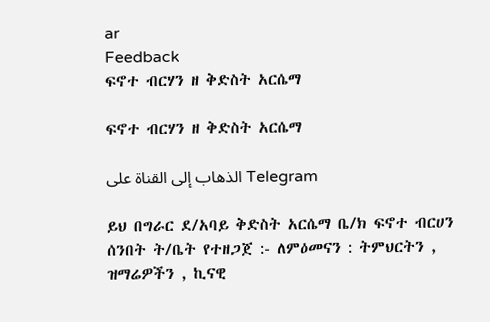ar
Feedback
ፍኖተ ብርሃን ዘ ቅድስት አርሴማ

ፍኖተ ብርሃን ዘ ቅድስት አርሴማ

الذهاب إلى القناة على Telegram

ይህ በግራር ደ/አባይ ቅድስት አርሴማ ቤ/ክ ፍኖተ ብርሀን ሰንበት ት/ቤት የተዘጋጀ :- ለምዕመናን : ትምህርትን , ዝማሬዎችን , ኪናዊ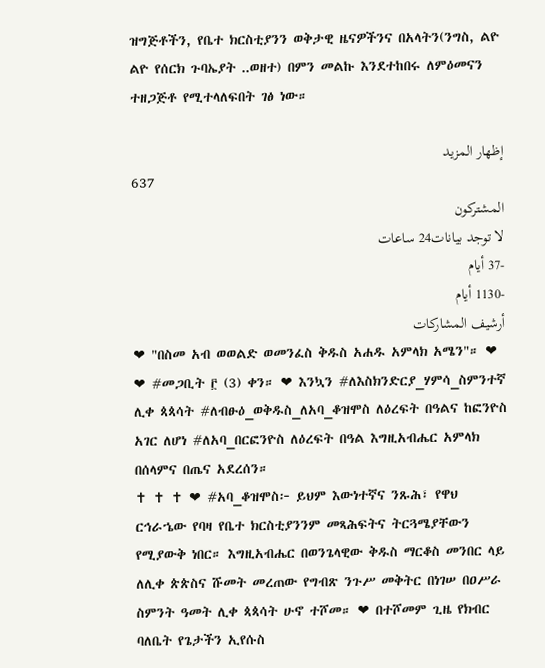ዝግጅቶችን, የቤተ ክርስቲያንን ወቅታዊ ዜናዎችንና በአላትን(ንግስ, ልዮ ልዮ የሰርክ ጉባኤያት ..ወዘተ) በምን መልኩ እንደተከበሩ ለምዕመናን ተዘጋጅቶ የሚተላለፍበት ገፅ ነው።

إظهار المزيد
637
المشتركون
لا توجد بيانات24 ساعات
-37 أيام
-1130 أيام
أرشيف المشاركات
❤ "በስመ አብ ወወልድ ወመንፈስ ቅዱስ አሐዱ አምላክ አሜን"። ❤           ❤ #መጋቢት ፫ (3) ቀን። ❤ እንኳን #ለእስክንድርያ_ሃምሳ_ስምንተኛ ሊቀ ጳጳሳት #ለብፁዕ_ወቅዱስ_ለአባ_ቆዝሞስ ለዕረፍት በዓልና ከፎንዮስ አገር ለሆነ #ለአባ_በርፎንዮስ ለዕረፍት በዓል እግዚአብሔር አምላክ በሰላምና በጤና አደረሰን።                                                  ✝ ✝ ✝ ❤ #አባ_ቆዝሞስ፦ ይህም እውነተኛና ንጹሕ፣ የዋህ ርኅራኄው የባዛ የቤተ ክርስቲያንንም መጻሕፍትና ትርጓሜያቸውን የሚያውቅ ነበር። እግዚአብሔር በወንጌላዊው ቅዱስ ማርቆስ መንበር ላይ ለሊቀ ጵጵስና ሹመት መረጠው የግብጽ ንጉሥ መቅትር በነገሠ በዐሥራ ስምንት ዓመት ሊቀ ጳጳሳት ሁኖ ተሾመ። ❤ በተሾመም ጊዜ የክብር ባለቤት የጌታችን ኢየሱስ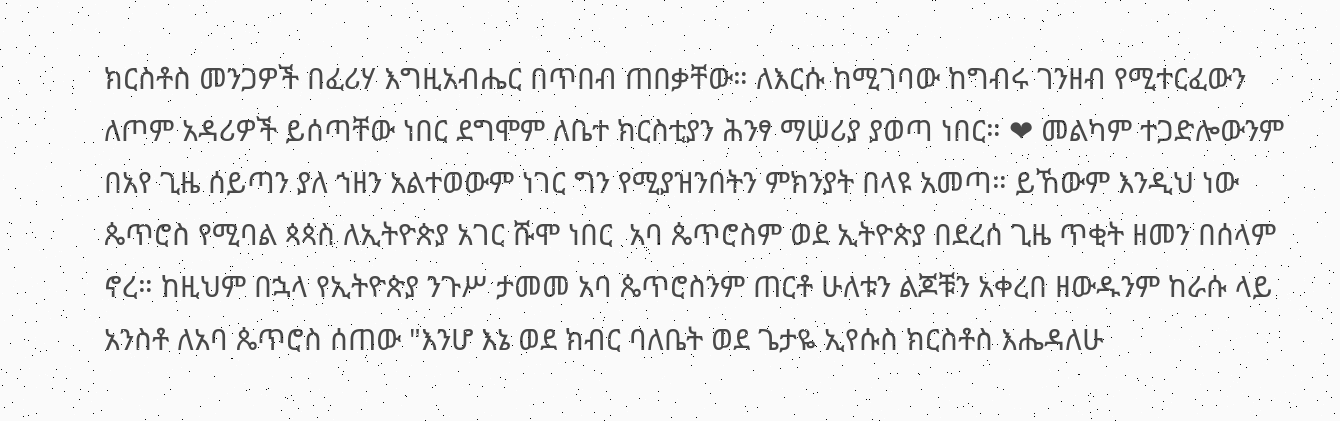ክርስቶስ መንጋዎች በፈሪሃ እግዚአብሔር በጥበብ ጠበቃቸው። ለእርሱ ከሚገባው ከግብሩ ገንዘብ የሚተርፈውን ለጦም አዳሪዎች ይሰጣቸው ነበር ደግሞም ለቤተ ክርስቲያን ሕንፃ ማሠሪያ ያወጣ ነበር። ❤ መልካም ተጋድሎውንም በአየ ጊዜ ሰይጣን ያለ ኀዘን አልተወውም ነገር ግን የሚያዝንበትን ምክንያት በላዩ አመጣ። ይኸውም እንዲህ ነው ጴጥሮስ የሚባል ጳጳስ ለኢትዮጵያ አገር ሹሞ ነበር  አባ ጴጥሮስም ወደ ኢትዮጵያ በደረሰ ጊዜ ጥቂት ዘመን በሰላም ኖረ። ከዚህም በኋላ የኢትዮጵያ ንጉሥ ታመመ አባ ጴጥሮስንም ጠርቶ ሁለቱን ልጆቹን አቀረበ ዘውዱንም ከራሱ ላይ አንስቶ ለአባ ጴጥሮስ ሰጠው "እንሆ እኔ ወደ ክብር ባለቤት ወደ ጌታዬ ኢየሱስ ክርስቶስ እሔዳለሁ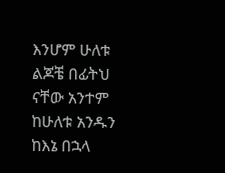እንሆም ሁለቱ ልጆቼ በፊትህ ናቸው አንተም ከሁለቱ አንዱን ከእኔ በኋላ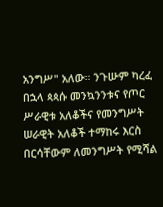አንግሥ" አለው። ንጉሡም ካረፈ በኋላ ጳጳሱ መንኳንንቱና የጦር ሥራዊቱ አለቆችና የመንግሥት ሠራዊት አለቆች ተማከሩ እርስ በርሳቸውም ለመንግሥት የሚሻል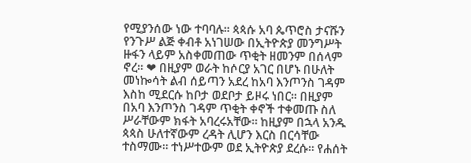የሚያንሰው ነው ተባባሉ። ጳጳሱ አባ ጴጥሮስ ታናሹን የንጉሥ ልጅ ቀብቶ አነገሠው በኢትዮጵያ መንግሥት ዙፋን ላይም አስቀመጠው ጥቂት ዘመንም በሰላም ኖረ። ❤ በዚያም ወራት ከሶርያ አገር በሆኑ በሁለት መነኰሳት ልብ ሰይጣን አደረ ከአባ እንጦንስ ገዳም እስከ ሚደርሱ ከቦታ ወደቦታ ይዞሩ ነበር። በዚያም በአባ እንጦንስ ገዳም ጥቂት ቀኖች ተቀመጡ ስለ ሥራቸውም ክፋት አባረሩአቸው። ከዚያም በኋላ አንዱ ጳጳስ ሁለተኛውም ረዳት ሊሆን እርስ በርሳቸው ተስማሙ። ተነሥተውም ወደ ኢትዮጵያ ደረሱ። የሐሰት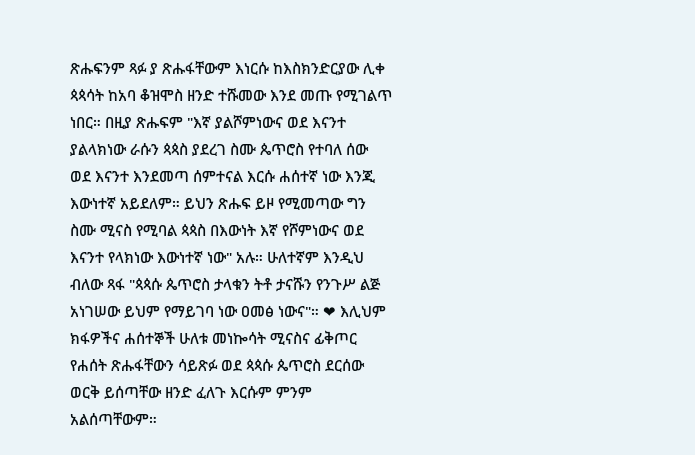ጽሑፍንም ጻፉ ያ ጽሑፋቸውም እነርሱ ከእስክንድርያው ሊቀ ጳጳሳት ከአባ ቆዝሞስ ዘንድ ተሹመው እንደ መጡ የሚገልጥ ነበር። በዚያ ጽሑፍም "እኛ ያልሾምነውና ወደ እናንተ ያልላክነው ራሱን ጳጳስ ያደረገ ስሙ ጴጥሮስ የተባለ ሰው ወደ እናንተ እንደመጣ ሰምተናል እርሱ ሐሰተኛ ነው እንጂ እውነተኛ አይደለም። ይህን ጽሑፍ ይዞ የሚመጣው ግን ስሙ ሚናስ የሚባል ጳጳስ በእውነት እኛ የሾምነውና ወደ እናንተ የላክነው እውነተኛ ነው" አሉ። ሁለተኛም እንዲህ ብለው ጻፋ "ጳጳሱ ጴጥሮስ ታላቁን ትቶ ታናሹን የንጉሥ ልጅ አነገሠው ይህም የማይገባ ነው ዐመፅ ነውና"። ❤ እሊህም ክፋዎችና ሐሰተኞች ሁለቱ መነኰሳት ሚናስና ፊቅጦር የሐሰት ጽሑፋቸውን ሳይጽፉ ወደ ጳጳሱ ጴጥሮስ ደርሰው ወርቅ ይሰጣቸው ዘንድ ፈለጉ እርሱም ምንም አልሰጣቸውም።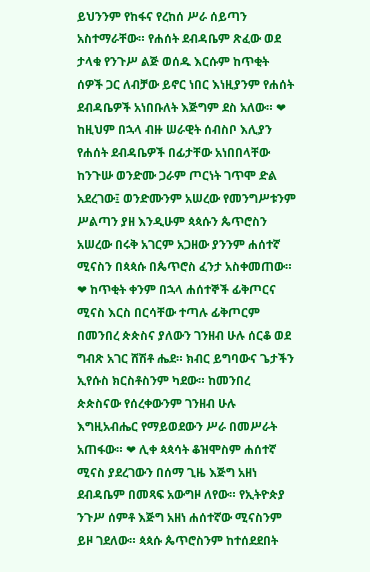ይህንንም የከፋና የረከሰ ሥራ ሰይጣን አስተማራቸው። የሐሰት ደብዳቤም ጽፈው ወደ ታላቁ የንጉሥ ልጅ ወሰዱ እርሱም ከጥቂት ሰዎች ጋር ለብቻው ይኖር ነበር እነዚያንም የሐሰት ደብዳቤዎች አነበቡለት እጅግም ደስ አለው። ❤ ከዚህም በኋላ ብዙ ሠራዊት ሰብስቦ እሊያን የሐሰት ደብዳቤዎች በፊታቸው አነበበላቸው ከንጉሡ ወንድሙ ጋራም ጦርነት ገጥሞ ድል አደረገው፤ ወንድሙንም አሠረው የመንግሥቱንም ሥልጣን ያዘ እንዲሁም ጳጳሱን ጴጥሮስን አሠረው በሩቅ አገርም አጋዘው ያንንም ሐሰተኛ ሚናስን በጳጳሱ በጴጥሮስ ፈንታ አስቀመጠው። ❤ ከጥቂት ቀንም በኋላ ሐሰተኞች ፊቅጦርና ሚናስ እርስ በርሳቸው ተጣሉ ፊቅጦርም በመንበረ ጵጵስና ያለውን ገንዘብ ሁሉ ሰርቆ ወደ ግብጽ አገር ሸሽቶ ሔደ። ክብር ይግባውና ጌታችን ኢየሱስ ክርስቶስንም ካደው። ከመንበረ ጵጵስናው የሰረቀውንም ገንዘብ ሁሉ እግዚአብሔር የማይወደውን ሥራ በመሥራት አጠፋው። ❤ ሊቀ ጳጳሳት ቆዝሞስም ሐሰተኛ ሚናስ ያደረገውን በሰማ ጊዜ እጅግ አዘነ ደብዳቤም በመጻፍ አውግዞ ለየው። የኢትዮጵያ ንጉሥ ሰምቶ እጅግ አዘነ ሐሰተኛው ሚናስንም ይዞ ገደለው። ጳጳሱ ጴጥሮስንም ከተሰደደበት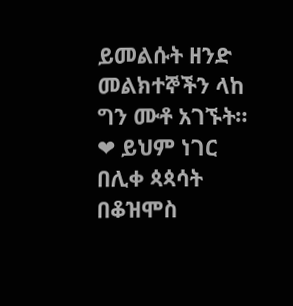ይመልሱት ዘንድ መልክተኞችን ላከ ግን ሙቶ አገኙት። ❤ ይህም ነገር በሊቀ ጳጳሳት በቆዝሞስ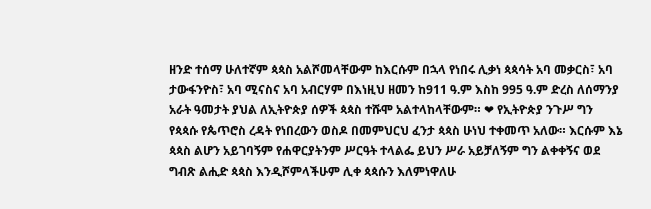ዘንድ ተሰማ ሁለተኛም ጳጳስ አልሾመላቸውም ከእርሱም በኋላ የነበሩ ሊቃነ ጳጳሳት አባ መቃርስ፣ አባ ታውፋንዮስ፣ አባ ሚናስና አባ አብርሃም በእነዚህ ዘመን ከ911 ዓ.ም እስከ 995 ዓ.ም ድረስ ለሰማንያ አራት ዓመታት ያህል ለኢትዮጵያ ሰዎች ጳጳስ ተሹሞ አልተላከላቸውም። ❤ የኢትዮጵያ ንጉሥ ግን የጳጳሱ የጴጥሮስ ረዳት የነበረውን ወስዶ በመምህርህ ፈንታ ጳጳስ ሁነህ ተቀመጥ አለው። እርሱም እኔ ጳጳስ ልሆን አይገባኝም የሐዋርያትንም ሥርዓት ተላልፌ ይህን ሥራ አይቻለኝም ግን ልቀቀኝና ወደ ግብጽ ልሒድ ጳጳስ እንዲሾምላችሁም ሊቀ ጳጳሱን እለምነዋለሁ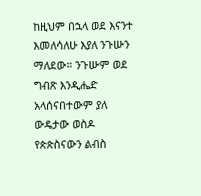ከዚህም በኋላ ወደ እናንተ እመለሳለሁ እያለ ንጉሡን ማለደው። ንጉሡም ወደ ግብጽ እንዲሔድ አላሰናበተውም ያለ ውዴታው ወስዶ የጵጵስናውን ልብስ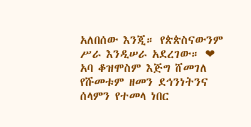አለበሰው እንጂ። የጵጵስናውንም ሥራ እንዲሠራ አደረገው። ❤ አባ ቆዝሞስም እጅግ ሸመገለ የሹመቱም ዘመን ደኅንነትንና ሰላምን የተመላ ነበር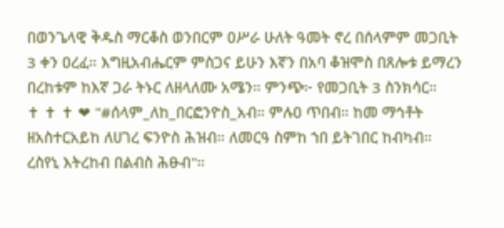በወንጌላዊ ቅዱስ ማርቆስ ወንበርም ዐሥራ ሁለት ዓመት ኖረ በሰላምም መጋቢት 3 ቀን ዐረፈ። እግዚአብሔርም ምስጋና ይሁን እኛን በአባ ቆዝሞስ በጸሎቱ ይማረን በረከቱም ከእኛ ጋራ ትኑር ለዘላለሙ አሜን። ምንጭ፦ የመጋቢት 3 ስንክሳር።                            ✝ ✝ ✝ ❤ "#ሰላም_ለከ_በርፎንዮስ_አብ። ምሉዐ ጥበብ። ከመ ማኅቶት ዘአስተርአይከ ለሀገረ ፍንዮስ ሕዝብ። ለመርዓ ስምከ ኀበ ይትገበር ከብካብ። ረስየኒ እትረከብ በልብስ ሕፁብ"።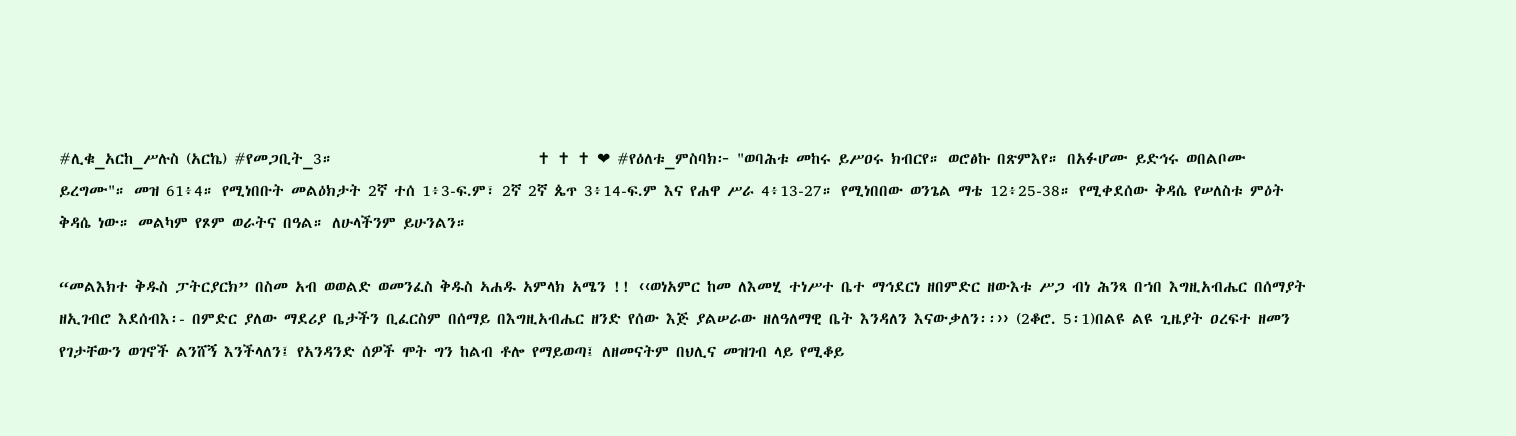#ሊቁ_አርከ_ሥሉስ (አርኬ) #የመጋቢት_3።                             ✝ ✝ ✝ ❤ #የዕለቱ_ምስባክ፦ "ወባሕቱ መከሩ ይሥዐሩ ክብርየ። ወሮፅኩ በጽምእየ። በአፉሆሙ ይድኅሩ ወበልቦሙ ይረግሙ"። መዝ 61፥4። የሚነበቡት መልዕክታት 2ኛ ተሰ 1፥3-ፍ.ም፣ 2ኛ 2ኛ ጴጥ 3፥14-ፍ.ም እና የሐዋ ሥራ 4፥13-27። የሚነበበው ወንጌል ማቴ 12፥25-38። የሚቀደሰው ቅዳሴ የሠለስቱ ምዕት ቅዳሴ ነው። መልካም የጾም ወራትና በዓል። ለሁላችንም ይሁንልን።

“መልእክተ ቅዱስ ፓትርያርክ” በስመ አብ ወወልድ ወመንፈስ ቅዱስ ኣሐዱ አምላክ አሜን !! ‹‹ወነአምር ከመ ለእመሂ ተነሥተ ቤተ ማኅደርነ ዘበምድር ዘውእቱ ሥጋ ብነ ሕንጻ በኀበ እግዚአብሔር በሰማያት ዘኢገብሮ እደሰብእ፡- በምድር ያለው ማደሪያ ቤታችን ቢፈርስም በሰማይ በእግዚአብሔር ዘንድ የሰው እጅ ያልሠራው ዘለዓለማዊ ቤት እንዳለን እናውቃለን፡፡›› (2ቆሮ. 5፡1)በልዩ ልዩ ጊዜያት ዐረፍተ ዘመን የገታቸውን ወገኖች ልንሸኝ እንችላለን፤ የአንዳንድ ሰዎች ሞት ግን ከልብ ቶሎ የማይወጣ፤ ለዘመናትም በህሊና መዝገብ ላይ የሚቆይ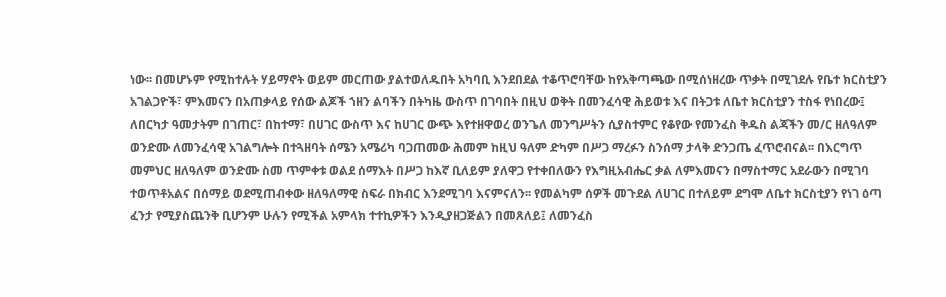ነው፡፡ በመሆኑም የሚከተሉት ሃይማኖት ወይም መርጠው ያልተወለዱበት አካባቢ እንደበደል ተቆጥሮባቸው ከየአቅጣጫው በሚሰነዘረው ጥቃት በሚገደሉ የቤተ ክርስቲያን አገልጋዮች፣ ምእመናን በአጠቃላይ የሰው ልጆች ኀዘን ልባችን በትካዜ ውስጥ በገባበት በዚህ ወቅት በመንፈሳዊ ሕይወቱ እና በትጋቱ ለቤተ ክርስቲያን ተስፋ የነበረው፤ ለበርካታ ዓመታትም በገጠር፣ በከተማ፣ በሀገር ውስጥ እና ከሀገር ውጭ እየተዘዋወረ ወንጌለ መንግሥትን ሲያስተምር የቆየው የመንፈስ ቅዱስ ልጃችን መ/ር ዘለዓለም ወንድሙ ለመንፈሳዊ አገልግሎት በተጓዘባት ሰሜን አሜሪካ ባጋጠመው ሕመም ከዚህ ዓለም ድካም በሥጋ ማረፉን ስንሰማ ታላቅ ድንጋጤ ፈጥሮብናል፡፡ በእርግጥ መምህር ዘለዓለም ወንድሙ ስመ ጥምቀቱ ወልደ ሰማእት በሥጋ ከእኛ ቢለይም ያለዋጋ የተቀበለውን የእግዚአብሔር ቃል ለምእመናን በማስተማር አደራውን በሚገባ ተወጥቶአልና በሰማይ ወደሚጠብቀው ዘለዓለማዊ ስፍራ በክብር እንደሚገባ እናምናለን፡፡ የመልካም ሰዎች መጉደል ለሀገር በተለይም ደግሞ ለቤተ ክርስቲያን የነገ ዕጣ ፈንታ የሚያስጨንቅ ቢሆንም ሁሉን የሚችል አምላክ ተተኪዎችን እንዲያዘጋጅልን በመጸለይ፤ ለመንፈስ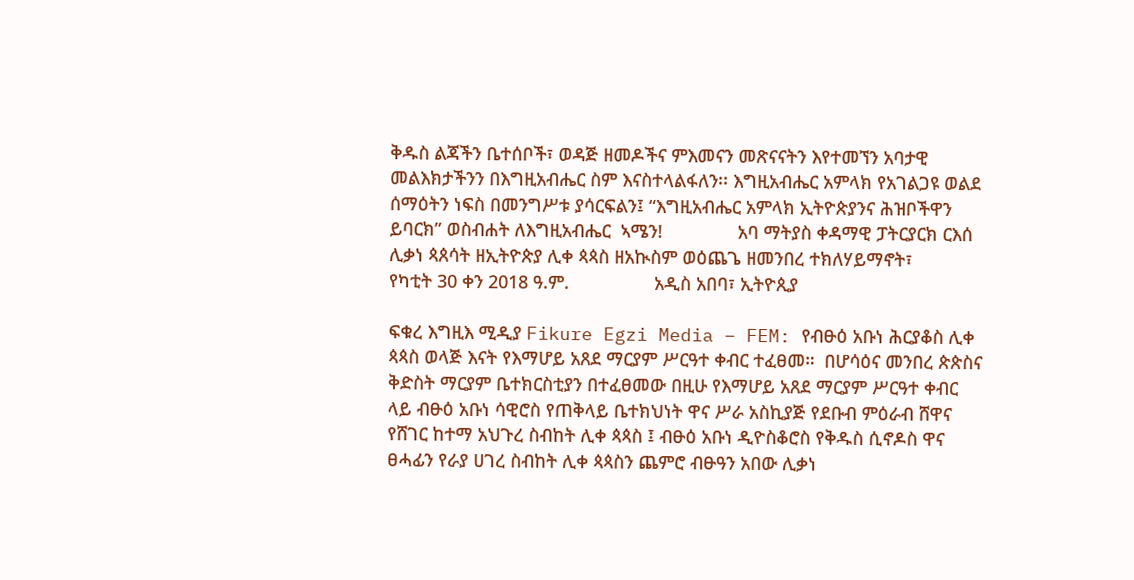ቅዱስ ልጃችን ቤተሰቦች፣ ወዳጅ ዘመዶችና ምእመናን መጽናናትን እየተመኘን አባታዊ መልእክታችንን በእግዚአብሔር ስም እናስተላልፋለን፡፡ እግዚአብሔር አምላክ የአገልጋዩ ወልደ ሰማዕትን ነፍስ በመንግሥቱ ያሳርፍልን፤ “እግዚአብሔር አምላክ ኢትዮጵያንና ሕዝቦችዋን ይባርክ” ወስብሐት ለእግዚአብሔር  ኣሜን!               አባ ማትያስ ቀዳማዊ ፓትርያርክ ርእሰ ሊቃነ ጳጰሳት ዘኢትዮጵያ ሊቀ ጳጳስ ዘአኲስም ወዕጨጌ ዘመንበረ ተክለሃይማኖት፣              የካቲት 30 ቀን 2018 ዓ.ም.                 አዲስ አበባ፣ ኢትዮጲያ

ፍቁረ እግዚእ ሚዲያ Fikure Egzi Media – FEM: የብፁዕ አቡነ ሕርያቆስ ሊቀ ጳጳስ ወላጅ እናት የእማሆይ አጸደ ማርያም ሥርዓተ ቀብር ተፈፀመ።  በሆሳዕና መንበረ ጵጵስና ቅድስት ማርያም ቤተክርስቲያን በተፈፀመው በዚሁ የእማሆይ አጸደ ማርያም ሥርዓተ ቀብር ላይ ብፁዕ አቡነ ሳዊሮስ የጠቅላይ ቤተክህነት ዋና ሥራ አስኪያጅ የደቡብ ምዕራብ ሸዋና የሸገር ከተማ አህጉረ ስብከት ሊቀ ጳጳስ ፤ ብፁዕ አቡነ ዲዮስቆሮስ የቅዱስ ሲኖዶስ ዋና ፀሓፊን የራያ ሀገረ ስብከት ሊቀ ጳጳስን ጨምሮ ብፁዓን አበው ሊቃነ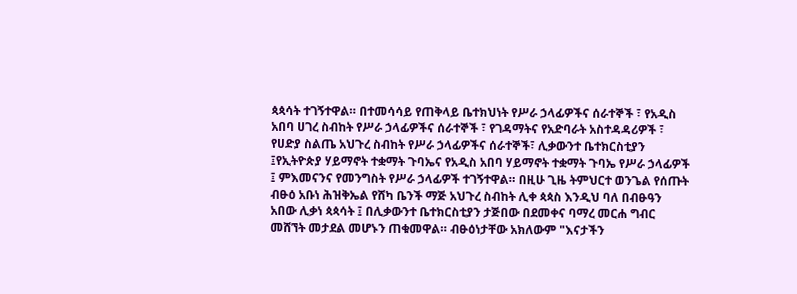ጳጳሳት ተገኝተዋል። በተመሳሳይ የጠቅላይ ቤተክህነት የሥራ ኃላፊዎችና ሰራተኞች ፣ የአዲስ አበባ ሀገረ ስብከት የሥራ ኃላፊዎችና ሰራተኞች ፣ የገዳማትና የአድባራት አስተዳዳሪዎች ፣ የሀድያ ስልጤ አህጉረ ስብከት የሥራ ኃላፊዎችና ሰራተኞች፣ ሊቃውንተ ቤተክርስቲያን ፤የኢትዮጵያ ሃይማኖት ተቋማት ጉባኤና የአዲስ አበባ ሃይማኖት ተቋማት ጉባኤ የሥራ ኃላፊዎች ፤ ምእመናንና የመንግስት የሥራ ኃላፊዎች ተገኝተዋል። በዚሁ ጊዜ ትምህርተ ወንጌል የሰጡት ብፁዕ አቡነ ሕዝቅኤል የሸካ ቤንች ማጅ አህጉረ ስብከት ሊቀ ጳጳስ እንዲህ ባለ በብፁዓን አበው ሊቃነ ጳጳሳት ፤ በሊቃውንተ ቤተክርስቲያን ታጅበው በደመቀና ባማረ መርሐ ግብር መሸኘት መታደል መሆኑን ጠቁመዋል። ብፁዕነታቸው አክለውም "እናታችን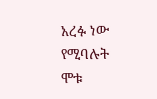አረፉ ነው የሚባሉት ሞቱ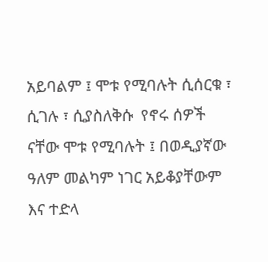አይባልም ፤ ሞቱ የሚባሉት ሲሰርቁ ፣ ሲገሉ ፣ ሲያስለቅሱ  የኖሩ ሰዎች ናቸው ሞቱ የሚባሉት ፤ በወዲያኛው ዓለም መልካም ነገር አይቆያቸውም እና ተድላ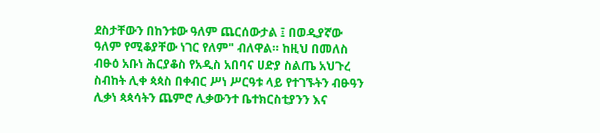ደስታቸውን በከንቱው ዓለም ጨርሰውታል ፤ በወዲያኛው ዓለም የሚቆያቸው ነገር የለም" ብለዋል። ከዚህ በመለስ ብፁዕ አቡነ ሕርያቆስ የአዲስ አበባና ሀድያ ስልጤ አህጉረ ስብከት ሊቀ ጳጳስ በቀብር ሥነ ሥርዓቱ ላይ የተገኙትን ብፁዓን  ሊቃነ ጳጳሳትን ጨምሮ ሊቃውንተ ቤተክርስቲያንን እና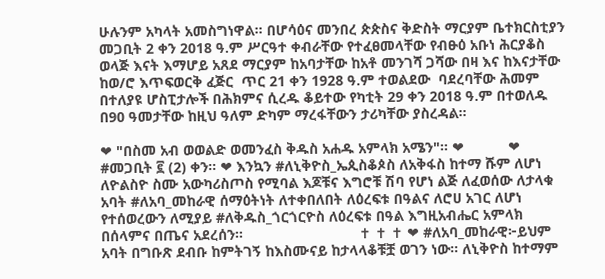ሁሉንም አካላት አመስግነዋል። በሆሳዕና መንበረ ጵጵስና ቅድስት ማርያም ቤተክርስቲያን መጋቢት 2 ቀን 2018 ዓ.ም ሥርዓተ ቀብራቸው የተፈፀመላቸው የብፁዕ አቡነ ሕርያቆስ ወላጅ እናት እማሆይ አጸደ ማርያም ከአባታቸው ከአቶ መንገሻ ጋሻው በዛ እና ከእናታቸው ከወ/ሮ እጥፍወርቅ ፈጅር  ጥር 21 ቀን 1928 ዓ.ም ተወልደው  ባደረባቸው ሕመም በተለያዩ ሆስፒታሎች በሕክምና ሲረዱ ቆይተው የካቲት 29 ቀን 2018 ዓ.ም በተወለዱ በ90 ዓመታቸው ከዚህ ዓለም ድካም ማረፋቸውን ታሪካቸው ያስረዳል።

❤ "በስመ አብ ወወልድ ወመንፈስ ቅዱስ አሐዱ አምላክ አሜን"። ❤           ❤ #መጋቢት ፪ (2) ቀን። ❤ እንኳን #ለኒቅዮስ_ኤጲስቆጶስ ለአቅፋስ ከተማ ሹም ለሆነ ለዮልስዮ ስሙ አውካሪስጦስ የሚባል እጆቹና እግሮቹ ሽባ የሆነ ልጅ ለፈወሰው ለታላቁ አባት #ለአባ_መከራዊ ሰማዕትነት ለተቀበለበት ለዕረፍቱ በዓልና ለሮሀ አገር ለሆነ የተሰወረውን ለሚያይ #ለቅዱስ_ጎርጎርዮስ ለዕረፍቱ በዓል እግዚአብሔር አምላክ በሰላምና በጤና አደረሰን።                             ✝ ✝ ✝ ❤ #ለአባ_መከራዊ፦ይህም አባት በግቡጽ ደብቡ ከምትገኝ ከእስሙናይ ከታላላቆቹቿ ወገን ነው። ለኒቅዮስ ከተማም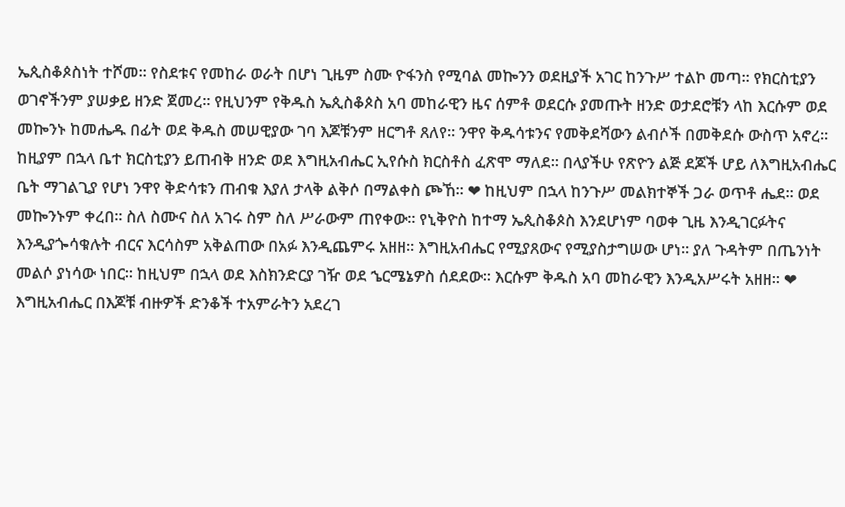ኤጲስቆጶስነት ተሾመ። የስደቱና የመከራ ወራት በሆነ ጊዜም ስሙ ዮፋንስ የሚባል መኰንን ወደዚያች አገር ከንጉሥ ተልኮ መጣ። የክርስቲያን ወገኖችንም ያሠቃይ ዘንድ ጀመረ። የዚህንም የቅዱስ ኤጲስቆጶስ አባ መከራዊን ዜና ሰምቶ ወደርሱ ያመጡት ዘንድ ወታደሮቹን ላከ እርሱም ወደ መኰንኑ ከመሔዱ በፊት ወደ ቅዱስ መሠዊያው ገባ እጆቹንም ዘርግቶ ጸለየ። ንዋየ ቅዱሳቱንና የመቅደሻውን ልብሶች በመቅደሱ ውስጥ አኖረ። ከዚያም በኋላ ቤተ ክርስቲያን ይጠብቅ ዘንድ ወደ እግዚአብሔር ኢየሱስ ክርስቶስ ፈጽሞ ማለደ። በላያችሁ የጽዮን ልጅ ደጆች ሆይ ለእግዚአብሔር ቤት ማገልጊያ የሆነ ንዋየ ቅድሳቱን ጠብቁ እያለ ታላቅ ልቅሶ በማልቀስ ጮኸ። ❤ ከዚህም በኋላ ከንጉሥ መልክተኞች ጋራ ወጥቶ ሔደ። ወደ መኰንኑም ቀረበ። ስለ ስሙና ስለ አገሩ ስም ስለ ሥራውም ጠየቀው። የኒቅዮስ ከተማ ኤጲስቆጶስ እንደሆነም ባወቀ ጊዜ እንዲገርፉትና እንዲያጐሳቁሉት ብርና እርሳስም አቅልጠው በአፉ እንዲጨምሩ አዘዘ። እግዚአብሔር የሚያጸውና የሚያስታግሠው ሆነ። ያለ ጉዳትም በጤንነት መልሶ ያነሳው ነበር። ከዚህም በኋላ ወደ እስክንድርያ ገዥ ወደ ኄርሜኔዎስ ሰደደው። እርሱም ቅዱስ አባ መከራዊን እንዲአሥሩት አዘዘ። ❤ እግዚአብሔር በእጆቹ ብዙዎች ድንቆች ተአምራትን አደረገ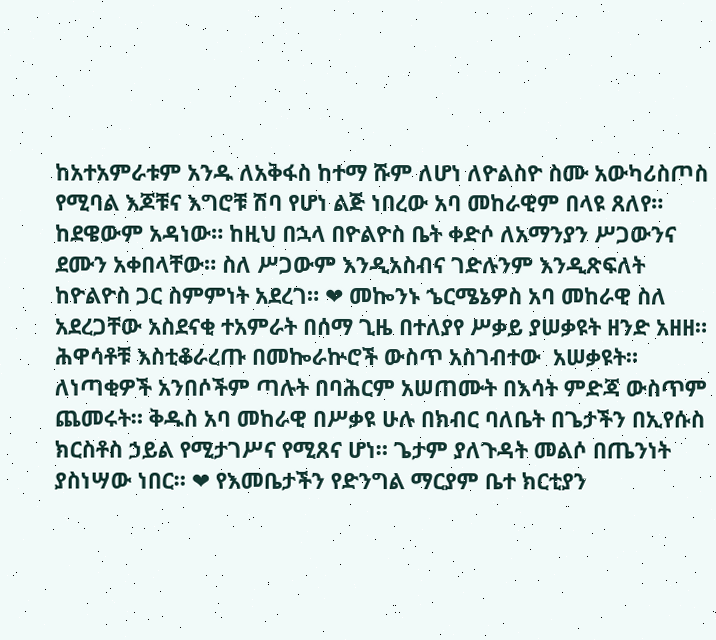ከአተአምራቱም አንዱ ለአቅፋስ ከተማ ሹም ለሆነ ለዮልስዮ ስሙ አውካሪስጦስ የሚባል እጆቹና እግሮቹ ሽባ የሆነ ልጅ ነበረው አባ መከራዊም በላዩ ጸለየ። ከደዌውም አዳነው። ከዚህ በኋላ በዮልዮስ ቤት ቀድሶ ለአማንያን ሥጋውንና ደሙን አቀበላቸው። ስለ ሥጋውም እንዲአስብና ገድሉንም እንዲጽፍለት ከዮልዮስ ጋር ስምምነት አደረገ። ❤ መኰንኑ ኄርሜኔዎስ አባ መከራዊ ስለ አደረጋቸው አስደናቂ ተአምራት በሰማ ጊዜ በተለያየ ሥቃይ ያሠቃዩት ዘንድ አዘዘ። ሕዋሳቶቹ እስቲቆራረጡ በመኰራኵሮች ውስጥ አስገብተው  አሠቃዩት። ለነጣቂዎች አንበሶችም ጣሉት በባሕርም አሠጠሙት በእሳት ምድጃ ውስጥም ጨመሩት። ቅዱስ አባ መከራዊ በሥቃዩ ሁሉ በክብር ባለቤት በጌታችን በኢየሱስ ክርስቶስ ኃይል የሚታገሥና የሚጸና ሆነ። ጌታም ያለጉዳት መልሶ በጤንነት ያስነሣው ነበር። ❤ የእመቤታችን የድንግል ማርያም ቤተ ክርቲያን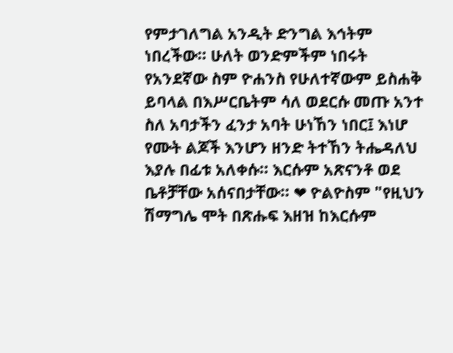የምታገለግል አንዲት ድንግል እኅትም ነበረችው። ሁለት ወንድምችም ነበሩት የአንደኛው ስም ዮሐንስ የሁለተኛውም ይስሐቅ ይባላል በእሥርቤትም ሳለ ወደርሱ መጡ አንተ ስለ አባታችን ፈንታ አባት ሁነኸን ነበር፤ እነሆ የሙት ልጆች እንሆን ዘንድ ትተኸን ትሔዳለህ እያሉ በፊቱ አለቀሱ። እርሱም አጽናንቶ ወደ ቤቶቻቸው አሰናበታቸው። ❤ ዮልዮስም "የዚህን ሽማግሌ ሞት በጽሑፍ እዘዝ ከእርሱም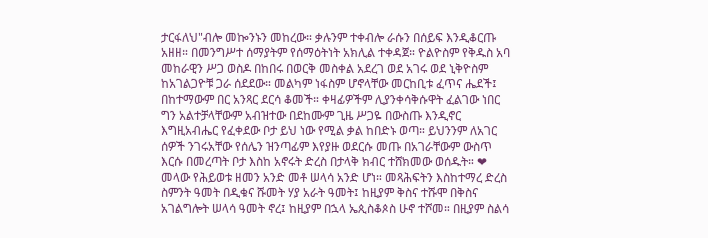ታርፋለህ"ብሎ መኰንኑን መከረው። ቃሉንም ተቀብሎ ራሱን በሰይፍ እንዲቆርጡ አዘዘ። በመንግሥተ ሰማያትም የሰማዕትነት አክሊል ተቀዳጀ። ዮልዮስም የቅዱስ አባ መከራዊን ሥጋ ወስዶ በከበሩ በወርቅ መስቀል አደረገ ወደ አገሩ ወደ ኒቅዮስም ከአገልጋዮቹ ጋራ ሰደደው። መልካም ነፋስም ሆኖላቸው መርከቢቱ ፈጥና ሔደች፤ በከተማውም በር አንጻር ደርሳ ቆመች። ቀዛፊዎችም ሊያንቀሳቅሱዋት ፈልገው ነበር ግን አልተቻላቸውም አብዝተው በደከሙም ጊዜ ሥጋዬ በውስጡ እንዲኖር እግዚአብሔር የፈቀደው ቦታ ይህ ነው የሚል ቃል ከበድኑ ወጣ። ይህንንም ለአገር ሰዎች ንገሩአቸው የሰሌን ዝንጣፊም እየያዙ ወደርሱ መጡ በአገራቸውም ውስጥ እርሱ በመረጣት ቦታ እስከ አኖሩት ድረስ በታላቅ ክብር ተሸክመው ወሰዱት። ❤ መላው የሕይወቱ ዘመን አንድ መቶ ሠላሳ አንድ ሆነ። መጻሕፍትን እስከተማረ ድረስ ስምንት ዓመት በዲቁና ሹመት ሃያ አራት ዓመት፤ ከዚያም ቅስና ተሹሞ በቅስና አገልግሎት ሠላሳ ዓመት ኖረ፤ ከዚያም በኋላ ኤጲስቆጶስ ሁኖ ተሾመ። በዚያም ስልሳ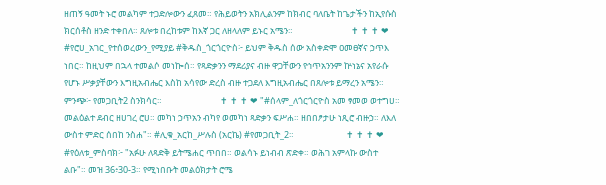ዘጠኝ ዓመት ኑሮ መልካም ተጋድሎውን ፈጸመ። የሕይወትን አክሊልንም ከክብር ባለቤት ከጌታችን ከኢየሱስ ክርሰቶስ ዘንድ ተቀበለ። ጸሎቱ በረከቱም ከእኛ ጋር ለዘላለም ይኑር አሜን።                             ✝ ✝ ✝ ❤ #የሮሀ_አገር_የተሰወረውን_የሚያይ #ቅዱስ_ጎርጎርዮስ፦ ይህም ቅዱስ ሰው አስቀድሞ ዐመፀኛና ኃጥእ ነበር። ከዚህም በኋላ ተመልሶ መነኰሰ። የጻድቃንን ማደሪያና ብዙ ዋጋቸውን የኅጥአንንም ኵነኔና አየራሱ የሆኑ ሥቃያቸውን እግዚአብሔር እስከ አሳየው ድረስ ብዙ ተጋደለ እግዚአብሔር በጸሎቱ ይማረን አሜን። ምንጭ፦ የመጋቢት2 ስንክሳር።                             ✝ ✝ ✝ ❤ "#ሰላም_ለጎርጎርዮስ አመ ፃመወ ወተግሀ። መልዕልተ ደብር ዘሀገረ ሮሀ። መካነ ኃጥአን ብካየ ወመካነ ጻድቃን ፍሥሐ። ዘበበፆታሁ ነጺሮ ብዙኃ። ለእለ ውስተ ምድር ሰበከ ንስሐ"። #ሊቁ_አርከ_ሥሉስ (አርኬ) #የመጋቢት_2።                          ✝ ✝ ✝ ❤ #የዕለቱ_ምስባክ፦ "አፉሁ ለጻድቅ ይትሜሐር ጥበበ። ወልሳኑ ይነብብ ጽድቀ። ወሕገ አምላኩ ውስተ ልቡ"። መዝ 36፥30-3። የሚነበቡት መልዕክታት ሮሜ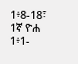1፥8-18፣ 1ኛ ዮሐ 1፥1-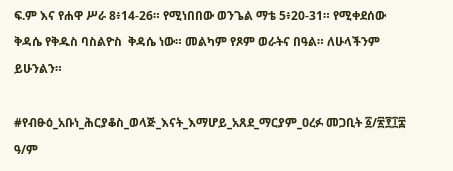ፍ.ም እና የሐዋ ሥራ 8፥14-26። የሚነበበው ወንጌል ማቴ 5፥20-31። የሚቀደሰው ቅዳሴ የቅዱስ ባስልዮስ  ቅዳሴ ነው። መልካም የጾም ወራትና በዓል። ለሁላችንም ይሁንልን።

#የብፁዕ_አቡነ_ሕርያቆስ_ወላጅ_እናት_እማሆይ_አጸደ_ማርያም_ዐረፉ መጋቢት ፩/፳፻፲፰ ዓ/ም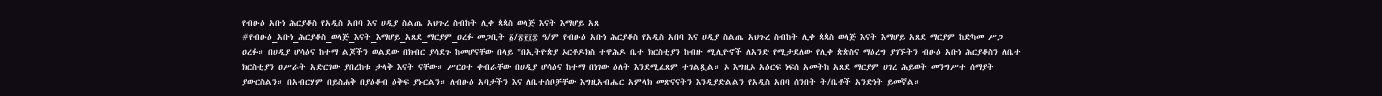የብፁዕ አቡነ ሕርያቆስ የአዲስ አበባ እና ሀዲያ ስልጤ አህጉረ ስብከት ሊቀ ጳጳስ ወላጅ እናት እማሆይ አጸ
#የብፁዕ_አቡነ_ሕርያቆስ_ወላጅ_እናት_እማሆይ_አጸደ_ማርያም_ዐረፉ መጋቢት ፩/፳፻፲፰ ዓ/ም የብፁዕ አቡነ ሕርያቆስ የአዲስ አበባ እና ሀዲያ ስልጤ አህጉረ ስብከት ሊቀ ጳጳስ ወላጅ እናት እማሆይ አጸደ ማርያም ከድካመ ሥጋ ዐረፉ። በሀዲያ ሆሳዕና ከተማ ልጆችን ወልደው በክብር ያሳደጉ ከመሆናቸው በላይ "በኢትዮጵያ ኦርቶዶክስ ተዋሕዶ ቤተ ክርስቲያን ከብዙ ሚሊዮኖች ለአንድ የሚታደለው የሊቀ ጵጵስና ማዕረግ ያገኙትን ብፁዕ አቡነ ሕርያቆስን ለቤተ ክርስቲያን ዐሥራት አድርገው ያበረከቱ ታላቅ እናት ናቸው። ሥርዐተ ቀብራቸው በሀዲያ ሆሳዕና ከተማ በነገው ዕለት እንደሚፈጸም ተገልጿል። ኦ እግዚኦ አዕርፍ ነፍሰ አመትከ አጸደ ማርያም ሀገረ ሕይወት መንግሥተ ሰማያት ያውርስልን። በአብርሃም በይስሐቅ በያዕቆብ ዕቅፍ ያኑርልን። ለብፁዕ አባታችን እና ለቤተሰቦቻቸው እግዚአብሔር አምላክ መጽናናትን እንዲያድልልን የአዲስ አበባ ሰንበት ት/ቤቶች አንድነት ይመኛል።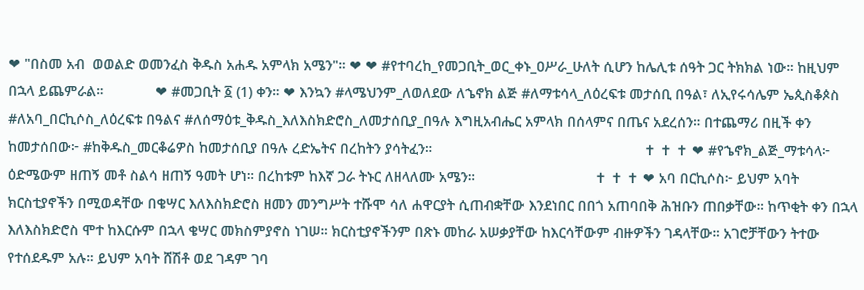❤ "በስመ አብ  ወወልድ ወመንፈስ ቅዱስ አሐዱ አምላክ አሜን"። ❤ ❤ #የተባረከ_የመጋቢት_ወር_ቀኑ_ዐሥራ_ሁለት ሲሆን ከሌሊቱ ሰዓት ጋር ትክክል ነው። ከዚህም በኋላ ይጨምራል።             ❤ #መጋቢት ፩ (1) ቀን። ❤ እንኳን #ላሜህንም_ለወለደው ለኄኖክ ልጅ #ለማቱሳላ_ለዕረፍቱ መታሰቢ በዓል፣ ለኢየሩሳሌም ኤጲስቆጶስ #ለአባ_በርኪሶስ_ለዕረፍቱ በዓልና #ለሰማዕቱ_ቅዱስ_እለእስክድሮስ_ለመታሰቢያ_በዓሉ እግዚአብሔር አምላክ በሰላምና በጤና አደረሰን። በተጨማሪ በዚች ቀን ከመታሰበው፦ #ከቅዱስ_መርቆሬዎስ ከመታሰቢያ በዓሉ ረድኤትና በረከትን ያሳትፈን።                                                     ✝ ✝ ✝ ❤ #የኄኖክ_ልጅ_ማቱሳላ፦ ዕድሜውም ዘጠኝ መቶ ስልሳ ዘጠኝ ዓመት ሆነ። በረከቱም ከእኛ ጋራ ትኑር ለዘላለሙ አሜን።                              ✝ ✝ ✝ ❤ አባ በርኪሶስ፦ ይህም አባት ክርስቲያኖችን በሚወዳቸው በቄሣር እለእስክድሮስ ዘመን መንግሥት ተሹሞ ሳለ ሐዋርያት ሲጠብቋቸው እንደነበር በበጎ አጠባበቅ ሕዝቡን ጠበቃቸው። ከጥቂት ቀን በኋላ እለእስክድሮስ ሞተ ከእርሱም በኋላ ቄሣር መክስምያኖስ ነገሠ። ክርስቲያኖችንም በጽኑ መከራ አሠቃያቸው ከእርሳቸውም ብዙዎችን ገዳላቸው። አገሮቻቸውን ትተው የተሰደዱም አሉ። ይህም አባት ሸሽቶ ወደ ገዳም ገባ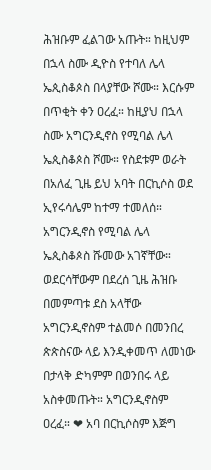ሕዝቡም ፈልገው አጡት። ከዚህም በኋላ ስሙ ዲዮስ የተባለ ሌላ ኤጲስቆጶስ በላያቸው ሾሙ። እርሱም በጥቂት ቀን ዐረፈ። ከዚያህ በኋላ ስሙ አግርንዲኖስ የሚባል ሌላ ኤጲስቆጶስ ሾሙ። የስደቱም ወራት በአለፈ ጊዜ ይህ አባት በርኪሶስ ወደ ኢየሩሳሌም ከተማ ተመለሰ። አግርንዲኖስ የሚባል ሌላ ኤጲስቆጶስ ሹመው አገኛቸው። ወደርሳቸውም በደረሰ ጊዜ ሕዝቡ በመምጣቱ ደስ አላቸው አግርንዲኖስም ተልመሶ በመንበረ ጵጵስናው ላይ እንዲቀመጥ ለመነው በታላቅ ድካምም በወንበሩ ላይ አስቀመጡት። አግርንዲኖስም ዐረፈ። ❤ አባ በርኪሶስም እጅግ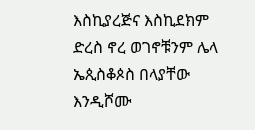እስኪያረጅና እስኪደክም ድረስ ኖረ ወገኖቹንም ሌላ ኤጲስቆጶስ በላያቸው እንዲሾሙ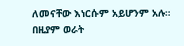ለመናቸው እነርሱም አይሆንም አሉ። በዚያም ወራት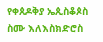የቀጰዶቅያ ኤጲስቆጶስ ስሙ እለእስክድሮስ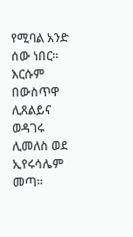የሚባል አንድ ሰው ነበር። እርሱም በውስጥዋ ሊጸልይና ወዳገሩ ሊመለስ ወደ ኢየሩሳሌም መጣ።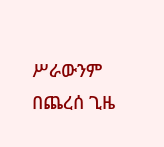ሥራውንም በጨረሰ ጊዜ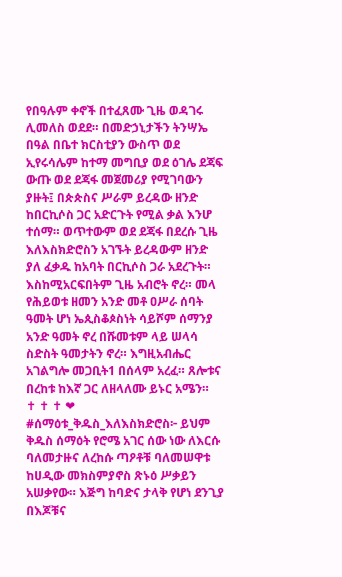የበዓሉም ቀኖች በተፈጸሙ ጊዜ ወዳገሩ ሊመለስ ወደደ። በመድኃኒታችን ትንሣኤ በዓል በቤተ ክርስቲያን ውስጥ ወደ ኢየሩሳሌም ከተማ መግቢያ ወደ ዕገሌ ደጃፍ ውጡ ወደ ደጃፋ መጀመሪያ የሚገባውን ያዙት፤ በጵጵስና ሥራም ይረዳው ዘንድ ከበርኪሶስ ጋር አድርጉት የሚል ቃል እንሆ ተሰማ። ወጥተውም ወደ ደጃፋ በደረሱ ጊዜ እለእስክድሮስን አገኙት ይረዳውም ዘንድ ያለ ፈቃዱ ከአባት በርኪሶስ ጋራ አደረጉት። እስከሚአርፍበትም ጊዜ አብሮት ኖረ። መላ የሕይወቱ ዘመን አንድ መቶ ዐሥራ ሰባት ዓመት ሆነ ኤጲስቆጶስነት ሳይሾም ሰማንያ አንድ ዓመት ኖረ በሹመቱም ላይ ሠላሳ ስድስት ዓመታትን ኖረ። እግዚአብሔር አገልግሎ መጋቢት1 በሰላም አረፈ። ጸሎቱና በረከቱ ከእኛ ጋር ለዘላለሙ ይኑር አሜን።                              ✝ ✝ ✝ ❤ #ሰማዕቱ_ቅዱስ_እለእስክድሮስ፦ ይህም ቅዱስ ሰማዕት የሮሜ አገር ሰው ነው ለእርሱ ባለመታዙና ለረከሱ ጣዖቶቹ ባለመሠዋቱ ከሀዲው መክስምያኖስ ጽኑዕ ሥቃይን አሠቃየው። እጅግ ከባድና ታላቅ የሆነ ደንጊያ በእጆቹና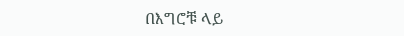በእግሮቹ ላይ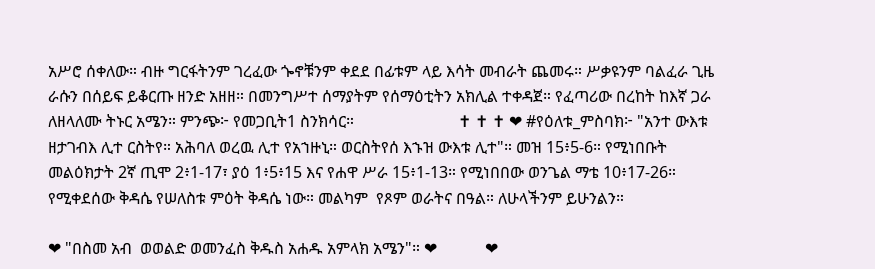አሥሮ ሰቀለው። ብዙ ግርፋትንም ገረፈው ጐኖቹንም ቀደደ በፊቱም ላይ እሳት መብራት ጨመሩ። ሥቃዩንም ባልፈራ ጊዜ ራሱን በሰይፍ ይቆርጡ ዘንድ አዘዘ። በመንግሥተ ሰማያትም የሰማዕቲትን አክሊል ተቀዳጀ። የፈጣሪው በረከት ከእኛ ጋራ ለዘላለሙ ትኑር አሜን። ምንጭ፦ የመጋቢት1 ስንክሳር።                          ✝ ✝ ✝ ❤ #የዕለቱ_ምስባክ፦ "አንተ ውእቱ ዘታገብእ ሊተ ርስትየ። አሕባለ ወረዉ ሊተ የአኀዙኒ። ወርስትየሰ እኁዝ ውእቱ ሊተ"። መዝ 15፥5-6። የሚነበቡት መልዕክታት 2ኛ ጢሞ 2፥1-17፣ ያዕ 1፥5፥15 እና የሐዋ ሥራ 15፥1-13። የሚነበበው ወንጌል ማቴ 10፥17-26። የሚቀደሰው ቅዳሴ የሠለስቱ ምዕት ቅዳሴ ነው። መልካም  የጾም ወራትና በዓል። ለሁላችንም ይሁንልን።

❤ "በስመ አብ  ወወልድ ወመንፈስ ቅዱስ አሐዱ አምላክ አሜን"። ❤            ❤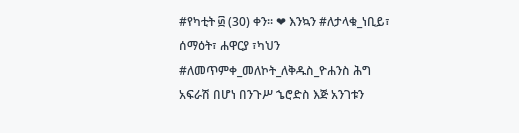#የካቲት ፴ (30) ቀን። ❤ እንኳን #ለታላቁ_ነቢይ፣ ሰማዕት፣ ሐዋርያ ፣ካህን #ለመጥምቀ_መለኮት_ለቅዱስ_ዮሐንስ ሕግ አፍራሽ በሆነ በንጉሥ ኄሮድስ እጅ አንገቱን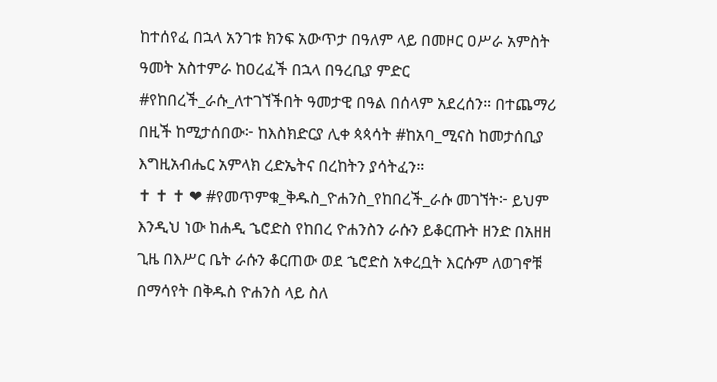ከተሰየፈ በኋላ አንገቱ ክንፍ አውጥታ በዓለም ላይ በመዞር ዐሥራ አምስት ዓመት አስተምራ ከዐረፈች በኋላ በዓረቢያ ምድር #የከበረች_ራሱ_ለተገኘችበት ዓመታዊ በዓል በሰላም አደረሰን። በተጨማሪ በዚች ከሚታሰበው፦ ከእስክድርያ ሊቀ ጳጳሳት #ከአባ_ሚናስ ከመታሰቢያ እግዚአብሔር አምላክ ረድኤትና በረከትን ያሳትፈን።                                                                              ✝ ✝ ✝ ❤ #የመጥምቁ_ቅዱስ_ዮሐንስ_የከበረች_ራሱ መገኘት፦ ይህም እንዲህ ነው ከሐዲ ኄሮድስ የከበረ ዮሐንስን ራሱን ይቆርጡት ዘንድ በአዘዘ ጊዜ በእሥር ቤት ራሱን ቆርጠው ወደ ኄሮድስ አቀረቧት እርሱም ለወገኖቹ በማሳየት በቅዱስ ዮሐንስ ላይ ስለ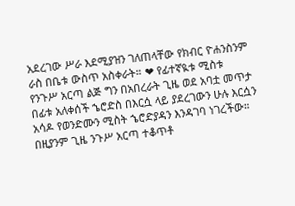አደረገው ሥራ እደሚያዝን ገለጠላቸው የክብር ዮሐንስንም ራስ በቤቱ ውስጥ አስቀራት። ❤ የፊተኛዪቱ ሚስቱ የንጉሥ አርጣ ልጅ ግን በአበረራት ጊዜ ወደ አባቷ መጥታ በፊቱ አለቀሰች ኄሮድስ በእርሷ ላይ ያደረገውን ሁሉ እርሷን አሳዶ የወንድሙን ሚስት ኄሮድያዳን እንዳገባ ነገረችው። በዚያንም ጊዜ ንጉሥ አርጣ ተቆጥቶ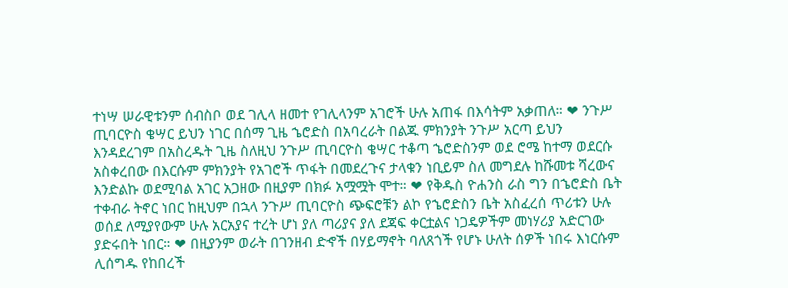ተነሣ ሠራዊቱንም ሰብስቦ ወደ ገሊላ ዘመተ የገሊላንም አገሮች ሁሉ አጠፋ በእሳትም አቃጠለ። ❤ ንጉሥ ጢባርዮስ ቄሣር ይህን ነገር በሰማ ጊዜ ኄሮድስ በአባረራት በልጁ ምክንያት ንጉሥ አርጣ ይህን እንዳደረገም በአስረዱት ጊዜ ስለዚህ ንጉሥ ጢባርዮስ ቄሣር ተቆጣ ኄሮድስንም ወደ ሮሜ ከተማ ወደርሱ አስቀረበው በእርሱም ምክንያት የአገሮች ጥፋት በመደረጉና ታላቁን ነቢይም ስለ መግደሉ ከሹመቱ ሻረውና እንድልኩ ወደሚባል አገር አጋዘው በዚያም በክፉ አሟሟት ሞተ። ❤ የቅዱስ ዮሐንስ ራስ ግን በኄሮድስ ቤት ተቀብራ ትኖር ነበር ከዚህም በኋላ ንጉሥ ጢባርዮስ ጭፍሮቹን ልኮ የኄሮድስን ቤት አስፈረሰ ጥሪቱን ሁሉ ወሰደ ለሚያየውም ሁሉ አርአያና ተረት ሆነ ያለ ጣሪያና ያለ ደጃፍ ቀርቷልና ነጋዴዎችም መነሃሪያ አድርገው ያድሩበት ነበር። ❤ በዚያንም ወራት በገንዘብ ድኆች በሃይማኖት ባለጸጎች የሆኑ ሁለት ሰዎች ነበሩ እነርሱም ሊሰግዱ የከበረች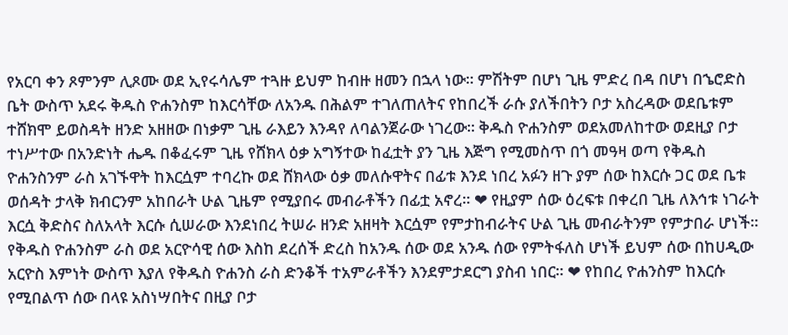የአርባ ቀን ጾምንም ሊጾሙ ወደ ኢየሩሳሌም ተጓዙ ይህም ከብዙ ዘመን በኋላ ነው። ምሽትም በሆነ ጊዜ ምድረ በዳ በሆነ በኄሮድስ ቤት ውስጥ አደሩ ቅዱስ ዮሐንስም ከእርሳቸው ለአንዱ በሕልም ተገለጠለትና የከበረች ራሱ ያለችበትን ቦታ አስረዳው ወደቤቱም ተሸክሞ ይወስዳት ዘንድ አዘዘው በነቃም ጊዜ ራእይን እንዳየ ለባልንጀራው ነገረው። ቅዱስ ዮሐንስም ወደአመለከተው ወደዚያ ቦታ ተነሥተው በአንድነት ሔዱ በቆፈሩም ጊዜ የሸክላ ዕቃ አግኝተው ከፈቷት ያን ጊዜ እጅግ የሚመስጥ በጎ መዓዛ ወጣ የቅዱስ ዮሐንስንም ራስ አገኙዋት ከእርሷም ተባረኩ ወደ ሸክላው ዕቃ መለሱዋትና በፊቱ እንደ ነበረ አፉን ዘጉ ያም ሰው ከእርሱ ጋር ወደ ቤቱ ወሰዳት ታላቅ ክብርንም አከበራት ሁል ጊዜም የሚያበሩ መብራቶችን በፊቷ አኖረ። ❤ የዚያም ሰው ዕረፍቱ በቀረበ ጊዜ ለእኅቱ ነገራት እርሷ ቅድስና ስለአላት እርሱ ሲሠራው እንደነበረ ትሠራ ዘንድ አዘዛት እርሷም የምታከብራትና ሁል ጊዜ መብራትንም የምታበራ ሆነች። የቅዱስ ዮሐንስም ራስ ወደ አርዮሳዊ ሰው እስከ ደረሰች ድረስ ከአንዱ ሰው ወደ አንዱ ሰው የምትፋለስ ሆነች ይህም ሰው በከሀዲው አርዮስ እምነት ውስጥ እያለ የቅዱስ ዮሐንስ ራስ ድንቆች ተአምራቶችን እንደምታደርግ ያስብ ነበር። ❤ የከበረ ዮሐንስም ከእርሱ የሚበልጥ ሰው በላዩ አስነሣበትና በዚያ ቦታ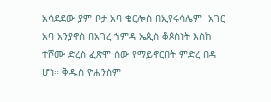አሳደደው ያም ቦታ አባ ቄርሎስ በኢየሩሳሌም  አገር አባ አንያኖስ በአገረ ኀምዳ ኤጲስ ቆጶስነት እስከ ተሾሙ ድረስ ፈጽሞ ሰው የማይኖርበት ምድረ በዳ ሆነ። ቅዱስ ዮሐንስም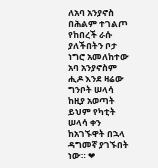ለአባ አንያኖስ በሕልም ተገልጦ የከበረች ራሱ ያለችበትን ቦታ ነግሮ አመለከተው አባ አንያኖስም ሒዶ እንደ ዛሬው ግንቦት ሠላሳ ከዚያ አወጣት ይህም የካቲት ሠላሳ ቀን ከአገኙዋት በኋላ ዳግመኛ ያገኙበት ነው። ❤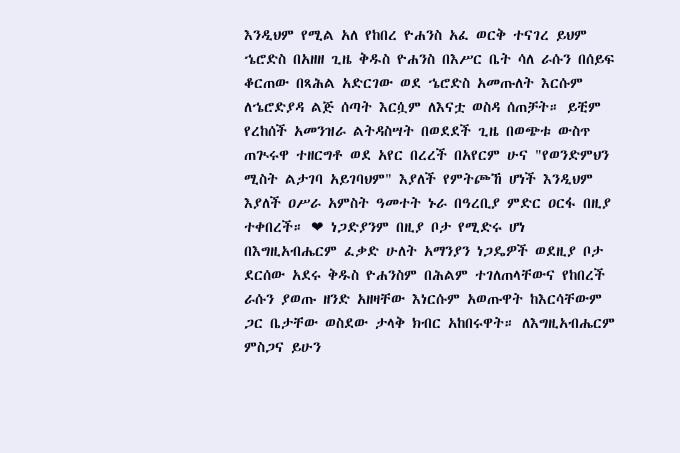እንዲህም የሚል አለ የከበረ ዮሐንስ አፈ ወርቅ ተናገረ ይህም ኄሮድስ በአዘዘ ጊዜ ቅዱስ ዮሐንስ በእሥር ቤት ሳለ ራሱን በሰይፍ ቆርጠው በጻሕል አድርገው ወደ ኄሮድስ አመጡለት እርሱም ለኄሮድያዳ ልጅ ሰጣት እርሷም ለእናቷ ወስዳ ሰጠቻት። ይቺም የረከሰች አመንዝራ ልትዳስሣት በወደደች ጊዜ በወጭቱ ውስጥ ጠጒሩዋ ተዘርግቶ ወደ አየር በረረች በአየርም ሁና "የወንድምህን ሚስት ልታገባ አይገባህም" እያለች የምትጮኸ ሆነች እንዲህም እያለች ዐሥራ አምስት ዓመተት ኑራ በዓረቢያ ምድር ዐርፋ በዚያ ተቀበረች። ❤ ነጋድያንም በዚያ ቦታ የሚድሩ ሆነ በእግዚአብሔርም ፈቃድ ሁለት አማንያን ነጋዴዎች ወደዚያ ቦታ ደርሰው አደሩ ቅዱስ ዮሐንስም በሕልም ተገለጠላቸውና የከበረች ራሱን ያወጡ ዘንድ አዘዛቸው እነርሱም አወጡዋት ከእርሳቸውም ጋር ቤታቸው ወስደው ታላቅ ክብር አከበሩዋት። ለእግዚአብሔርም ምስጋና ይሁን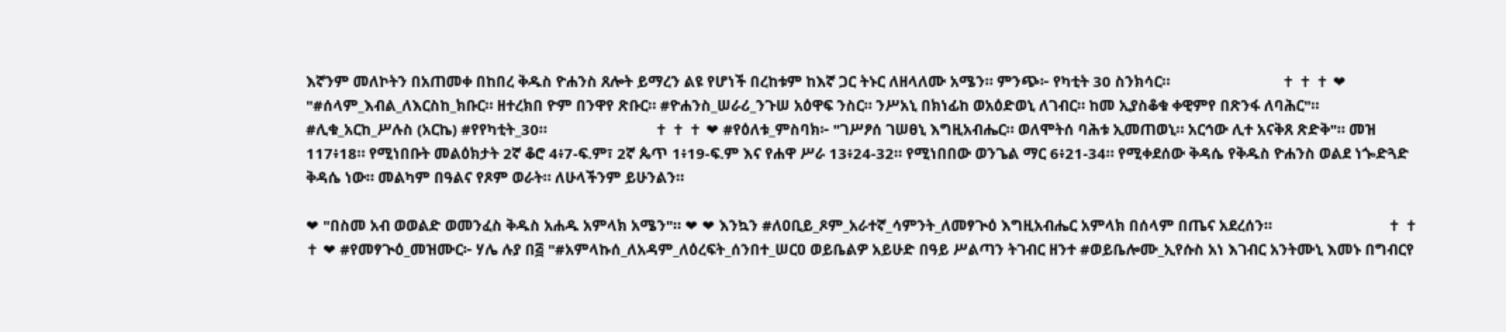እኛንም መለኮትን በአጠመቀ በከበረ ቅዱስ ዮሐንስ ጸሎት ይማረን ልዩ የሆነች በረከቱም ከእኛ ጋር ትኑር ለዘላለሙ አሜን። ምንጭ፦ የካቲት 30 ስንክሳር።                            ✝ ✝ ✝ ❤ "#ሰላም_እብል_ለእርስከ_ክቡር። ዘተረክበ ዮም በንዋየ ጽቡር። #ዮሐንስ_ሠራሪ_ንጉሠ አዕዋፍ ንስር። ንሥአኒ በክነፊከ ወአዕድወኒ ለገብር። ከመ ኢያስቆቁ ቀዊምየ በጽንፋ ለባሕር"። #ሊቁ_አርከ_ሥሉስ (አርኬ) #የየካቲት_30።                           ✝ ✝ ✝ ❤ #የዕለቱ_ምስባክ፦ "ገሥፆሰ ገሠፀኒ እግዚአብሔር። ወለሞትሰ ባሕቱ ኢመጠወኒ። አርኅው ሊተ አናቅጸ ጽድቅ"። መዝ 117፥18። የሚነበቡት መልዕክታት 2ኛ ቆሮ 4፥7-ፍ.ም፣ 2ኛ ጴጥ 1፥19-ፍ.ም እና የሐዋ ሥራ 13፥24-32። የሚነበበው ወንጌል ማር 6፥21-34። የሚቀደሰው ቅዳሴ የቅዱስ ዮሐንስ ወልደ ነጐድጓድ ቅዳሴ ነው። መልካም በዓልና የጾም ወራት። ለሁላችንም ይሁንልን።

❤ "በስመ አብ ወወልድ ወመንፈስ ቅዱስ አሐዱ አምላክ አሜን"። ❤ ❤ እንኳን #ለዐቢይ_ጾም_አራተኛ_ሳምንት_ለመፃጒዕ እግዚአብሔር አምላክ በሰላም በጤና አደረሰን።                             ✝ ✝ ✝ ❤ #የመፃጒዕ_መዝሙር፦ ሃሌ ሉያ በ፭ "#አምላኩሰ_ለአዳም_ለዕረፍት_ሰንበተ_ሠርዐ ወይቤልዎ አይሁድ በዓይ ሥልጣን ትገብር ዘንተ #ወይቤሎሙ_ኢየሱስ አነ እገብር አንትሙኒ እመኑ በግብርየ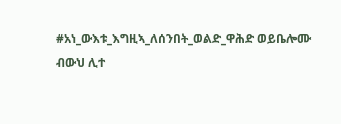#አነ_ውእቱ_እግዚኣ_ለሰንበት_ወልድ_ዋሕድ ወይቤሎሙ ብውህ ሊተ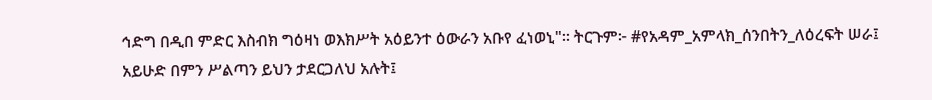ኅድግ በዲበ ምድር እስብክ ግዕዛነ ወእክሥት አዕይንተ ዕውራን አቡየ ፈነወኒ"። ትርጉም፦ #የአዳም_አምላክ_ሰንበትን_ለዕረፍት ሠራ፤ አይሁድ በምን ሥልጣን ይህን ታደርጋለህ አሉት፤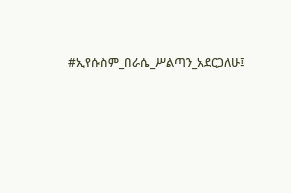#ኢየሱስም_በራሴ_ሥልጣን_አደርጋለሁ፤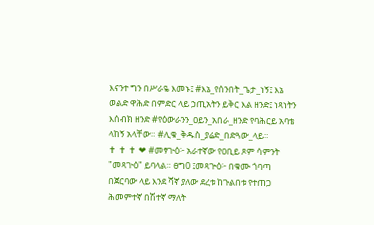እናንተ ግን በሥራዬ እመኑ፤ #እኔ_የሰንበት_ጌታ_ነኝ፤ እኔ ወልድ ዋሕድ በምድር ላይ ኃጢአትን ይቅር እል ዘንድ፤ ነጻነትን እሰብክ ዘንድ #የዕውራንን_ዐይን_አበራ_ዘንድ የባሕርይ አባቴ ላከኝ አላቸው። #ሊቁ_ቅዱስ_ያሬድ_በድጓው_ላይ።                             ✝ ✝ ✝ ❤ #መፃጒዕ፦ አራተኛው የዐቢይ ጾም ሳምንት "መጻጒዕ" ይባላል። ፀግ0 ፤መጻጕዕ፦ በቁሙ ጎባጣ በጀርባው ላይ እንደ ሻኛ ያለው ደረቱ ከጉልበቱ የተጠጋ ሕመምተኛ በሽተኛ ማለት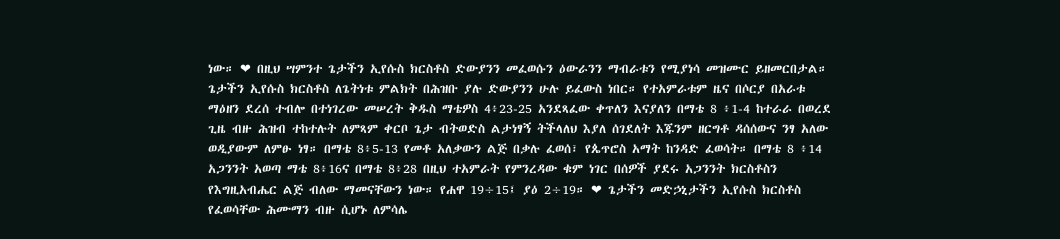ነው። ❤ በዚህ ሣምንተ ጌታችን ኢየሱስ ክርስቶስ ድውያንን መፈወሱን ዕውራንን ማብራቱን የሚያነሳ መዝሙር ይዘመርበታል። ጌታችን ኢየሱስ ክርስቶስ ለጌትነቱ ምልክት በሕዝቡ ያሉ ድውያንን ሁሉ ይፈውስ ነበር። የተአምራቱም ዜና በሶርያ በአራቱ ማዕዘን ደረሰ ተብሎ በተነገረው መሠረት ቅዱስ ማቴዎስ 4፥23-25 አንደጻፈው ቀጥለን እናያለን በማቴ 8 ፥1-4 ከተራራ በወረደ ጊዜ ብዙ ሕዝብ ተከተሉት ለምጻም ቀርቦ ጌታ ብትወድስ ልታነፃኝ ትችላለህ እያለ ሰገደለት እጁንም ዘርግቶ ዳሰሰውና ንፃ አለው ወዲያውም ለምፁ ነፃ። በማቴ 8፥5-13 የመቶ አለቃውን ልጅ በቃሉ ፈወሰ፣ የጴጥሮስ አማት ከንዳድ ፈወሳት። በማቴ 8 ፥14 አጋንንት አወጣ ማቴ 8፥16ና በማቴ 8፥28 በዚህ ተአምራት የምንረዳው ቁም ነገር በሰዎች ያደሩ አጋንንት ክርስቶስን የእግዚአብሔር ልጅ ብለው ማመናቸውን ነው። የሐዋ 19÷15፤ ያዕ 2÷19። ❤ ጌታችን መድኃኒታችን ኢየሱስ ክርስቶስ የፈወሳቸው ሕሙማን ብዙ ሲሆኑ ለምሳሌ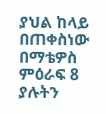ያህል ከላይ በጠቀስነው በማቴዎስ ምዕራፍ 8 ያሉትን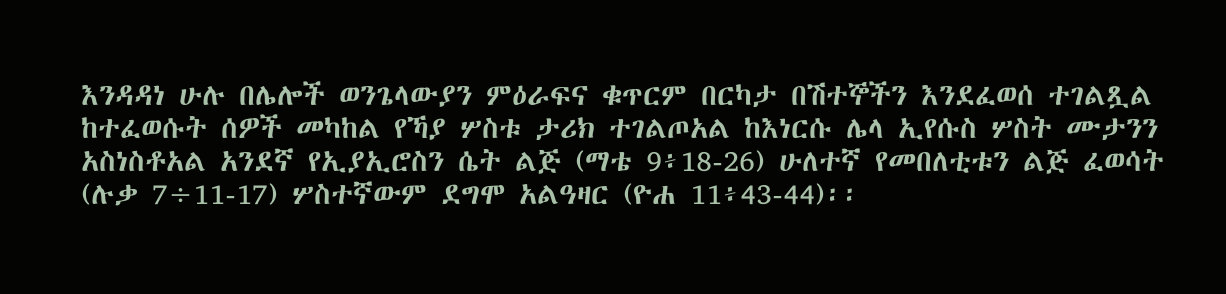እንዳዳነ ሁሉ በሌሎች ወንጌላውያን ምዕራፍና ቁጥርም በርካታ በሽተኞችን እንደፈወሰ ተገልጿል ከተፈወሱት ሰዎች መካከል የኻያ ሦስቱ ታሪክ ተገልጦአል ከእነርሱ ሌላ ኢየሱስ ሦስት ሙታንን አስነስቶአል አንደኛ የኢያኢሮስን ሴት ልጅ (ማቴ 9፥18-26) ሁለተኛ የመበለቲቱን ልጅ ፈወሳት (ሉቃ 7÷11-17) ሦስተኛውም ደግሞ አልዓዛር (ዮሐ 11፥43-44)፡፡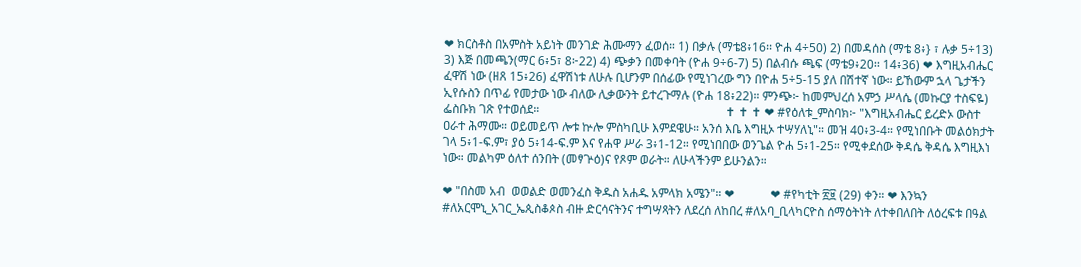❤ ክርስቶስ በአምስት አይነት መንገድ ሕሙማን ፈወሰ። 1) በቃሉ (ማቴ8፥16፡፡ ዮሐ 4÷50) 2) በመዳሰስ (ማቴ 8፥} ፣ ሉቃ 5÷13) 3) እጅ በመጫን(ማር 6፥5፣ 8፦22) 4) ጭቃን በመቀባት (ዮሐ 9÷6-7) 5) በልብሱ ጫፍ (ማቴ9፥20፡፡ 14፥36) ❤ እግዚአብሔር ፈዋሽ ነው (ዘጸ 15፥26) ፈዋሽነቱ ለሁሉ ቢሆንም በሰፊው የሚነገረው ግን በዮሐ 5÷5-15 ያለ በሽተኛ ነው። ይኸውም ኋላ ጌታችን ኢየሱስን በጥፊ የመታው ነው ብለው ሊቃውንት ይተረጉማሉ (ዮሐ 18፥22)። ምንጭ፦ ከመምህረሰ አምኃ ሥላሴ (መኩርያ ተስፍዬ) ፌስቡክ ገጽ የተወሰደ።                                                              ✝ ✝ ✝ ❤ #የዕለቱ_ምስባክ፦ "እግዚአብሔር ይረድኦ ውስተ ዐራተ ሕማሙ። ወይመይጥ ሎቱ ኵሎ ምስካቢሁ እምደዌሁ። አንሰ እቤ እግዚኦ ተሣሃለኒ"። መዝ 40፥3-4። የሚነበቡት መልዕክታት ገላ 5፥1-ፍ.ም፣ ያዕ 5፥14-ፍ.ም እና የሐዋ ሥራ 3፥1-12። የሚነበበው ወንጌል ዮሐ 5፥1-25። የሚቀደሰው ቅዳሴ ቅዳሴ እግዚእነ ነው። መልካም ዕለተ ሰንበት (መፃጕዕ)ና የጾም ወራት። ለሁላችንም ይሁንልን።

❤ "በስመ አብ  ወወልድ ወመንፈስ ቅዱስ አሐዱ አምላክ አሜን"። ❤            ❤ #የካቲት ፳፱ (29) ቀን። ❤ እንኳን #ለአርሞኒ_አገር_ኤጲስቆጶስ ብዙ ድርሳናትንና ተግሣጻትን ለደረሰ ለከበረ #ለአባ_ቢላካርዮስ ሰማዕትነት ለተቀበለበት ለዕረፍቱ በዓል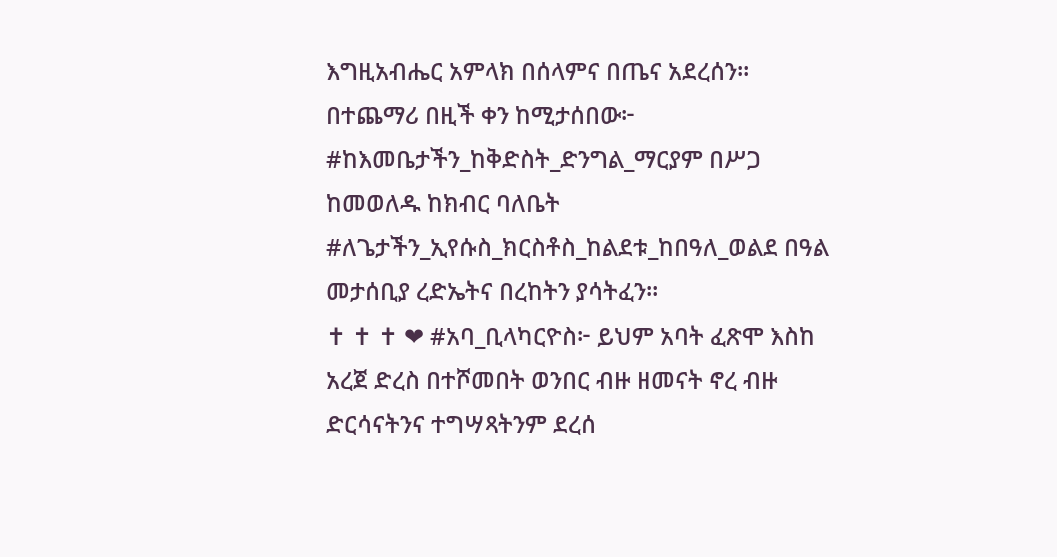እግዚአብሔር አምላክ በሰላምና በጤና አደረሰን። በተጨማሪ በዚች ቀን ከሚታሰበው፦ #ከእመቤታችን_ከቅድስት_ድንግል_ማርያም በሥጋ ከመወለዱ ከክብር ባለቤት #ለጌታችን_ኢየሱስ_ክርስቶስ_ከልደቱ_ከበዓለ_ወልደ በዓል መታሰቢያ ረድኤትና በረከትን ያሳትፈን።                              ✝ ✝ ✝ ❤ #አባ_ቢላካርዮስ፦ ይህም አባት ፈጽሞ እስከ አረጀ ድረስ በተሾመበት ወንበር ብዙ ዘመናት ኖረ ብዙ ድርሳናትንና ተግሣጻትንም ደረሰ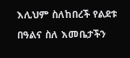እሊህም ስለከበረች የልደቱ በዓልና ስለ እመቤታችን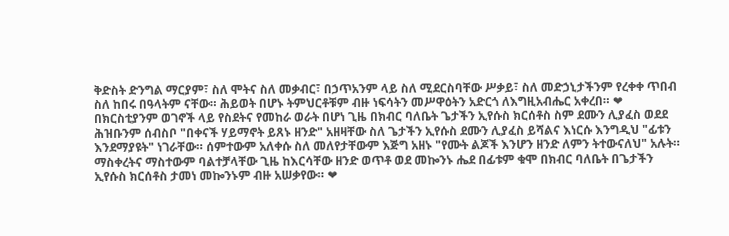ቅድስት ድንግል ማርያም፣ ስለ ሞትና ስለ መቃብር፣ በኃጥአንም ላይ ስለ ሚደርስባቸው ሥቃይ፣ ስለ መድኃኒታችንም የረቀቀ ጥበብ ስለ ከበሩ በዓላትም ናቸው። ሕይወት በሆኑ ትምህርቶቹም ብዙ ነፍሳትን መሥዋዕትን አድርጎ ለእግዚአብሔር አቀረበ። ❤ በክርስቲያንም ወገኖች ላይ የስደትና የመከራ ወራት በሆነ ጊዜ በክብር ባለቤት ጌታችን ኢየሱስ ክርሰቶስ ስም ደሙን ሊያፈስ ወደደ ሕዝቡንም ሰብስቦ "በቀናች ሃይማኖት ይጸኑ ዘንድ" አዘዛቸው ስለ ጌታችን ኢየሱስ ደሙን ሊያፈስ ይሻልና እነርሱ እንግዲህ "ፊቱን እንደማያዩት" ነገራቸው። ሰምተውም አለቀሱ ስለ መለየታቸውም እጅግ አዘኑ "የሙት ልጆች እንሆን ዘንድ ለምን ትተውናለህ" አሉት። ማስቀረትና ማስተውም ባልተቻላቸው ጊዜ ከእርሳቸው ዘንድ ወጥቶ ወደ መኰንኑ ሔደ በፊቱም ቁሞ በክብር ባለቤት በጌታችን ኢየሱስ ክርሰቶስ ታመነ መኰንኑም ብዙ አሠቃየው። ❤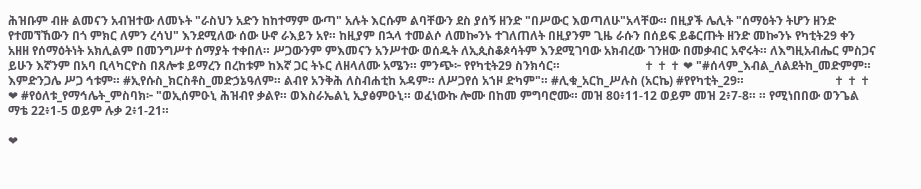ሕዝቡም ብዙ ልመናን አብዝተው ለመኑት "ራስህን አድን ከከተማም ውጣ" አሉት እርሱም ልባቸውን ደስ ያሰኝ ዘንድ "በሥውር እወጣለሁ"አላቸው። በዚያች ሌሊት "ሰማዕትን ትሆን ዘንድ የተመኘኸውን በጎ ምክር ለምን ረሳህ" እንደሚለው ሰው ሁኖ ራእይን አየ። ከዚያም በኋላ ተመልሶ ለመኰንኑ ተገለጠለት በዚያንም ጊዜ ራሱን በሰይፍ ይቆርጡት ዘንድ መኰንኑ የካቲት29 ቀን አዘዘ የሰማዕትነት አክሊልም በመንግሥተ ሰማያት ተቀበለ። ሥጋውንም ምእመናን አንሥተው ወሰዱት ለኢጲስቆጶሳትም እንደሚገባው አክብረው ገንዘው በመቃብር አኖሩት። ለእግዚአብሔር ምስጋና ይሁን እኛንም በአባ ቢላካርዮስ በጸሎቱ ይማረን በረከቱም ከእኛ ጋር ትኑር ለዘላለሙ አሜን። ምንጭ፦ የየካቲት29 ስንክሳር።                            ✝ ✝ ✝ ❤ "#ሰላም_እብል_ለልደትከ_መድምም። እምድንጋሌ ሥጋ ኅቱም። #ኢየሱስ_ክርስቶስ_መድኃኔዓለም። ልብየ አንቅሕ ለስብሐቲከ አዳም። ለሥጋየሰ አኀዞ ድካም"። #ሊቁ_አርከ_ሥሉስ (አርኬ) #የየካቲት_29።                              ✝ ✝ ✝ ❤ #የዕለቱ_የማኅሌት_ምስባክ፦ "ወኢሰምዑኒ ሕዝብየ ቃልየ። ወእስራኤልኒ ኢያፅምዑኒ። ወፈነውኩ ሎሙ በከመ ምግባሮሙ። መዝ 80፥11-12 ወይም መዝ 2፥7-8። ። የሚነበበው ወንጌል ማቴ 22፥1-5 ወይም ሉቃ 2፥1-21።

❤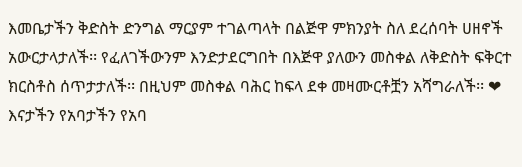እመቤታችን ቅድስት ድንግል ማርያም ተገልጣላት በልጅዋ ምክንያት ስለ ደረሰባት ሀዘኖች አውርታላታለች፡፡ የፈለገችውንም እንድታደርግበት በእጅዋ ያለውን መስቀል ለቅድስት ፍቅርተ ክርስቶስ ሰጥታታለች፡፡ በዚህም መስቀል ባሕር ከፍላ ደቀ መዛሙርቶቿን አሻግራለች፡፡ ❤ እናታችን የአባታችን የአባ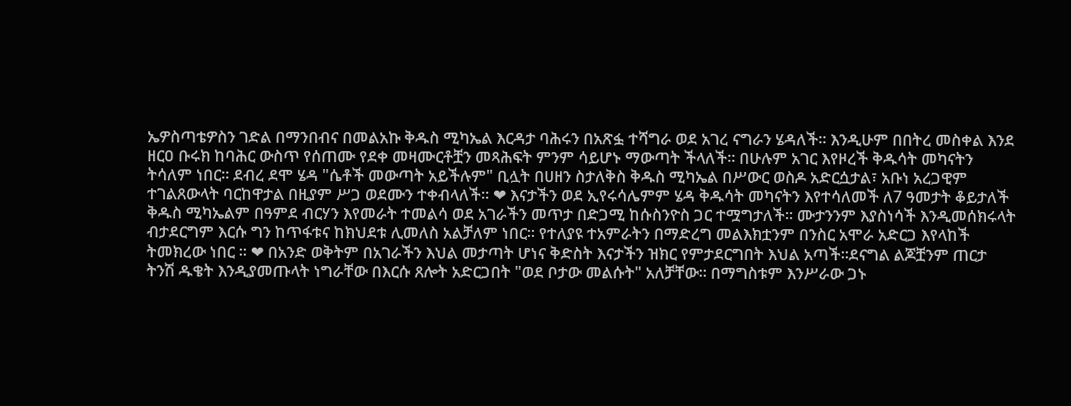ኤዎስጣቴዎስን ገድል በማንበብና በመልአኩ ቅዱስ ሚካኤል እርዳታ ባሕሩን በአጽፏ ተሻግራ ወደ አገረ ናግራን ሄዳለች፡፡ እንዲሁም በበትረ መስቀል እንደ ዘርዐ ቡሩክ ከባሕር ውስጥ የሰጠሙ የደቀ መዛሙርቶቿን መጻሕፍት ምንም ሳይሆኑ ማውጣት ችላለች፡፡ በሁሉም አገር እየዞረች ቅዱሳት መካናትን ትሳለም ነበር፡፡ ደብረ ደሞ ሄዳ "ሴቶች መውጣት አይችሉም" ቢሏት በሀዘን ስታለቅስ ቅዱስ ሚካኤል በሥውር ወስዶ አድርሷታል፣ አቡነ አረጋዊም ተገልጸውላት ባርከዋታል በዚያም ሥጋ ወደሙን ተቀብላለች፡፡ ❤ እናታችን ወደ ኢየሩሳሌምም ሄዳ ቅዱሳት መካናትን እየተሳለመች ለ7 ዓመታት ቆይታለች ቅዱስ ሚካኤልም በዓምደ ብርሃን እየመራት ተመልሳ ወደ አገራችን መጥታ በድጋሚ ከሱስንዮስ ጋር ተሟግታለች፡፡ ሙታንንም እያስነሳች እንዲመሰክሩላት ብታደርግም እርሱ ግን ከጥፋቱና ከክህደቱ ሊመለስ አልቻለም ነበር፡፡ የተለያዩ ተአምራትን በማድረግ መልእክቷንም በንስር አሞራ አድርጋ እየላከች ትመክረው ነበር ፡፡ ❤ በአንድ ወቅትም በአገራችን እህል መታጣት ሆነና ቅድስት እናታችን ዝክር የምታደርግበት እህል አጣች፡፡ደናግል ልጆቿንም ጠርታ ትንሽ ዱቄት እንዲያመጡላት ነግራቸው በእርሱ ጸሎት አድርጋበት "ወደ ቦታው መልሱት" አለቻቸው፡፡ በማግስቱም እንሥራው ጋኑ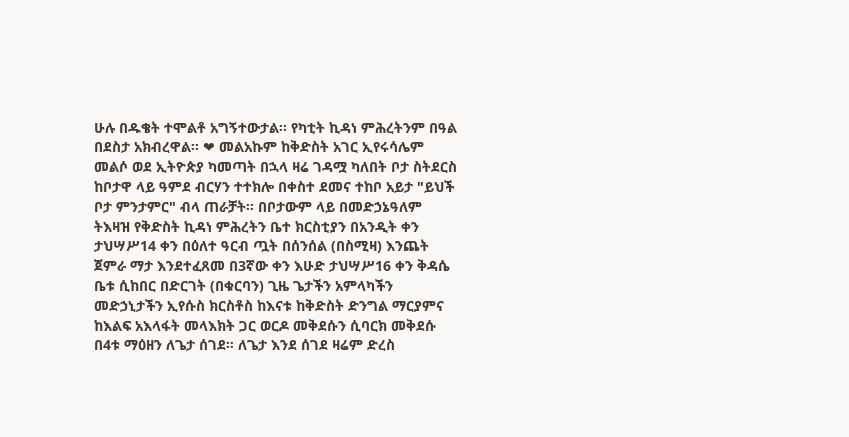ሁሉ በዱቄት ተሞልቶ አግኝተውታል፡፡ የካቲት ኪዳነ ምሕረትንም በዓል በደስታ አክብረዋል፡፡ ❤ መልአኩም ከቅድስት አገር ኢየሩሳሌም መልሶ ወደ ኢትዮጵያ ካመጣት በኋላ ዛሬ ገዳሟ ካለበት ቦታ ስትደርስ ከቦታዋ ላይ ዓምደ ብርሃን ተተክሎ በቀስተ ደመና ተከቦ አይታ "ይህች ቦታ ምንታምር" ብላ ጠራቻት፡፡ በቦታውም ላይ በመድኃኔዓለም ትእዛዝ የቅድስት ኪዳነ ምሕረትን ቤተ ክርስቲያን በአንዲት ቀን ታህሣሥ14 ቀን በዕለተ ዓርብ ጧት በሰንሰል (በስሚዛ) እንጨት ጀምራ ማታ እንደተፈጸመ በ3ኛው ቀን እሁድ ታህሣሥ16 ቀን ቅዳሴ ቤቱ ሲከበር በድርገት (በቁርባን) ጊዜ ጌታችን አምላካችን መድኃኒታችን ኢየሱስ ክርስቶስ ከእናቱ ከቅድስት ድንግል ማርያምና ከእልፍ አእላፋት መላእክት ጋር ወርዶ መቅደሱን ሲባርክ መቅደሱ በ4ቱ ማዕዘን ለጌታ ሰገደ። ለጌታ እንደ ሰገደ ዛሬም ድረስ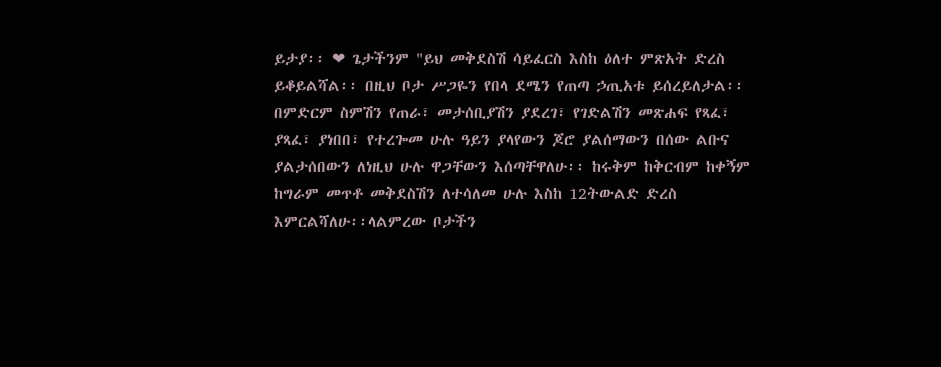ይታያ፡፡ ❤ ጌታችንም "ይህ መቅደስሽ ሳይፈርስ እስከ ዕለተ ምጽአት ድረስ ይቆይልሻል፡፡ በዚህ ቦታ ሥጋዬን የበላ ደሜን የጠጣ ኃጢአቱ ይሰረይለታል፡፡ በምድርም ስምሽን የጠራ፣ መታሰቢያሽን ያደረገ፣ የገድልሽን መጽሐፍ የጻፈ፣ ያጻፈ፣ ያነበበ፣ የተረጐመ ሁሉ ዓይን ያላየውን ጆሮ ያልሰማውን በሰው ልቡና ያልታሰበውን ለነዚህ ሁሉ ዋጋቸውን እሰጣቸዋለሁ፡፡ ከሩቅም ከቅርብም ከቀኝም ከግራም መጥቶ መቅደስሽን ለተሳለመ ሁሉ እስከ 12ትውልድ ድረስ እምርልሻለሁ፡፡ላልምረው ቦታችን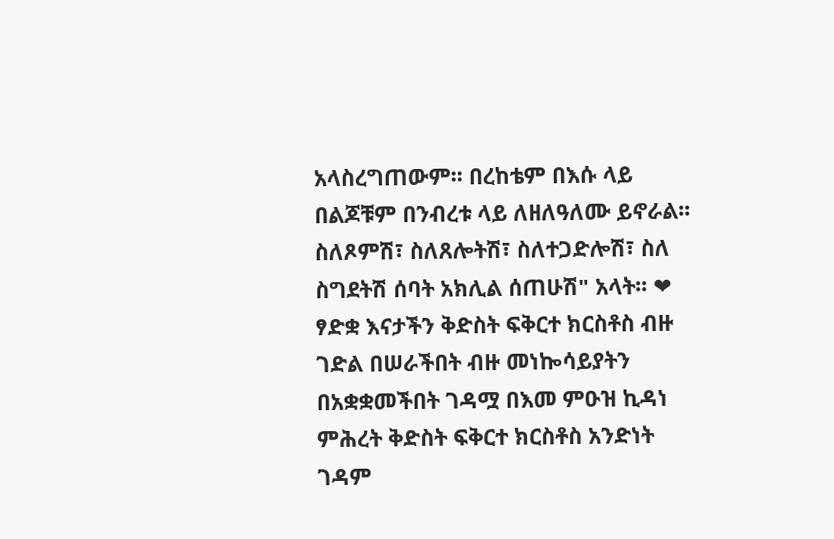አላስረግጠውም፡፡ በረከቴም በእሱ ላይ በልጆቹም በንብረቱ ላይ ለዘለዓለሙ ይኖራል፡፡ ስለጾምሽ፣ ስለጸሎትሽ፣ ስለተጋድሎሽ፣ ስለ ስግደትሽ ሰባት አክሊል ሰጠሁሽ" አላት፡፡ ❤ ፃድቋ እናታችን ቅድስት ፍቅርተ ክርስቶስ ብዙ ገድል በሠራችበት ብዙ መነኰሳይያትን በአቋቋመችበት ገዳሟ በእመ ምዑዝ ኪዳነ ምሕረት ቅድስት ፍቅርተ ክርስቶስ አንድነት ገዳም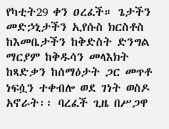የካቲት29 ቀን ዐረፈች። ጌታችን መድኃኒታችን ኢየሱስ ክርስቶስ ከእመቤታችን ከቅድስት ድንግል ማርያም ከቅዱሳን መላእክት ከጻድቃን ከሰማዕታት ጋር መጥቶ ነፍሷን ተቀብሎ ወደ ገነት ወስዶ አኖራት፡፡ ባረፈች ጊዜ በሥጋዋ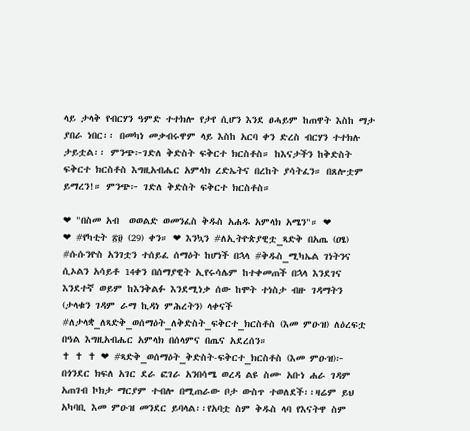ላይ ታላቅ የብርሃን ዓምድ ተተክሎ የታየ ሲሆን እንደ ፀሓይም ከጠዋት እስከ ማታ ያበራ ነበር፡፡ በመካነ መቃብሩዋም ላይ እስከ አርባ ቀን ድረስ ብርሃን ተተክሉ ታይቷል፡፡ ምንጭ፦ገድለ ቅድስት ፍቅርተ ክርስቶስ። ከእናታችን ከቅድስት ፍቅርተ ክርስቶስ እግዚአብሔር አምላክ ረድኤትና በረከት ያሳትፈን። በጸሎቷም ይማረን!። ምንጭ፦ ገድለ ቅድስት ፍቅርተ ክርስቶስ።

❤ "በስመ አብ  ወወልድ ወመንፈስ ቅዱስ አሐዱ አምላክ አሜን"። ❤            ❤ #የካቲት ፳፱ (29) ቀን። ❤ እንኳን #ለኢትዮጵያዊቷ_ጻድቅ በአጤ (ዐፄ) #ሱሱንዮስ አንገቷን ተሰይፈ ሰማዕት ከሆነች በኋላ #ቅዱስ_ሚካኤል ገነትንና ሲኦልን አሳይቶ 14ቀን በሰማያዊት ኢየሩሳሌም ከተቀመጠች በኋላ እንደገና እንደተኛ ወይም ከእንቅልፉ እንደሚነቃ ሰው ከሞት ተነስታ ብዙ ገዳማትን (ታላቁን ገዳም ራማ ኪዳነ ምሕረትን) ላቀናች #ለታላቋ_ለጻድቅ_ወሰማዕት_ለቅድስት_ፍቅርተ_ክርስቶስ (እመ ምዑዝ) ለዕረፍቷ በዓል እግዚአብሔር አምላክ በሰላምና በጤና አደረሰን።                               ✝ ✝ ✝ ❤ #ጻድቅ_ወሰማዕት_ቅድስት-ፍቅርተ_ክርስቶስ (እመ ምዑዝ)፦ በጎንደር ክፍለ አገር ደራ ፎገራ አንበሳሜ ወረዳ ልዩ ስሙ አቡነ ሐራ ገዳም አጠገብ ኮክታ ማርያም ተብሎ በሚጠራው ቦታ ውስጥ ተወለደች፡፡ዛሬም ይህ አካባቢ እመ ምዑዝ መንደር ይባላል፡፡የአባቷ ስም ቅዱስ ላባ የእናትዋ ስም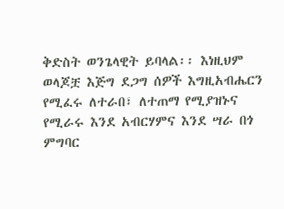ቅድስት ወንጌላዊት ይባላል፡፡ እነዚህም ወላጆቿ እጅግ ደጋግ ሰዎች እግዚአብሔርን የሚፈሩ ለተራበ፣ ለተጠማ የሚያዝኑና የሚራሩ እንደ አብርሃምና እንደ ሣራ በጎ ምግባር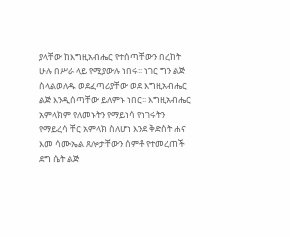ያላቸው ከእግዚአብሔር የተሰጣቸውን በረከት ሁሉ በሥራ ላይ የሚያውሉ ነበሩ፡፡ ነገር ግን ልጅ ስላልወለዱ ወደፈጣሪያቸው ወደ እግዚአብሔር ልጅ እንዲሰጣቸው ይለምኑ ነበር፡፡ እግዚአብሔር አምላክም የለመኑትን የማይነሳ የነገሩትን የማይረሳ ቸር አምላክ ስለሆነ እንደ ቅድስት ሐና እመ ሳሙኤል ጸሎታቸውን ሰምቶ የተመረጠች ደግ ሴት ልጅ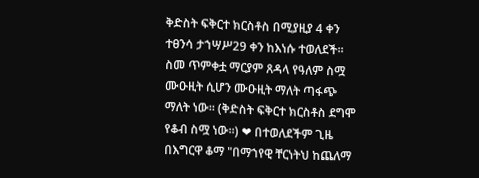ቅድስት ፍቅርተ ክርስቶስ በሚያዚያ 4 ቀን ተፀንሳ ታኀሣሥ29 ቀን ከእነሱ ተወለደች፡፡ ስመ ጥምቀቷ ማርያም ጸዳላ የዓለም ስሟ ሙዑዚት ሲሆን ሙዑዚት ማለት ጣፋጭ ማለት ነው፡፡ (ቅድስት ፍቅርተ ክርስቶስ ደግሞ የቆብ ስሟ ነው።) ❤ በተወለደችም ጊዜ በእግርዋ ቆማ "በማኀየዊ ቸርነትህ ከጨለማ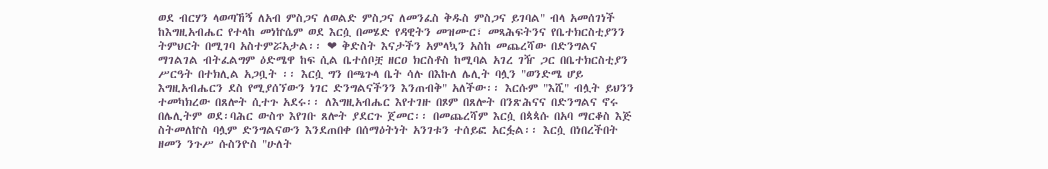ወደ ብርሃን ላወጣኸኝ ለአብ ምስጋና ለወልድ ምስጋና ለመንፈስ ቅዱስ ምስጋና ይገባል" ብላ አመሰገነች ከእግዚአብሔር የተላከ መነኵሴም ወደ እርሷ በመሄድ የዳዊትን መዝሙር፣ መጻሕፍትንና የቤተክርስቲያንን ትምህርት በሚገባ አስተምሯአታል፡፡ ❤ ቅድስት እናታችን አምላኳን አስከ መጨረሻው በድንግልና ማገልገል ብትፈልግም ዕድሜዋ ከፍ ሲል ቤተሰቦቿ ዘርዐ ክርስቶስ ከሚባል አገረ ገዥ ጋር በቤተክርስቲያን ሥርዓት በተክሊል አጋቧት ፡፡ እርሷ ግን በጫጉላ ቤት ሳሉ በእኩለ ሌሊት ባሏን "ወንድሜ ሆይ እግዚአብሔርን ደስ የሚያሰኘውን ነገር ድንግልናችንን እንጠብቅ" አለችው፡፡ እርሱም "እሺ" ብሏት ይህንን ተመካክረው በጸሎት ሲተጉ አደሩ፡፡ ለእግዚአብሔር እየተገዙ በጾም በጸሎት በንጽሕናና በድንግልና ኖሩ በሌሊትም ወደ፡ባሕር ውስጥ እየገቡ ጸሎት ያደርጉ ጀመር፡፡ በመጨረሻም እርሷ በጳጳሱ በአባ ማርቆስ እጅ ስትመለኵስ ባሏም ድንግልናውን እንደጠበቀ በሰማዕትነት አንገቱን ተሰይፎ አርፏል፡፡ እርሷ በነበረችበት ዘመን ንጉሥ ሱስንዮስ "ሁለት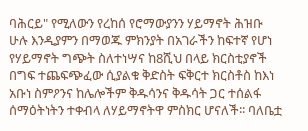ባሕርይ" የሚለውን የረከሰ የሮማውያንን ሃይማኖት ሕዝቡ ሁሉ እንዲያምን በማወጁ ምክንያት በአገራችን ከፍተኛ የሆነ የሃይማኖት ግጭት ስለተነሣና ከ8ሺህ በላይ ክርስቲያኖች በግፍ ተጨፍጭፈው ሲያልቁ ቅድስት ፍቅርተ ክርስቶስ ከእነ አቡነ ስምዖንና ከሌሎችም ቅዱሳንና ቅዱሳት ጋር ተሰልፋ ሰማዕትነትን ተቀብላ ለሃይማኖትዋ ምስክር ሆናለች፡፡ ባለቤቷ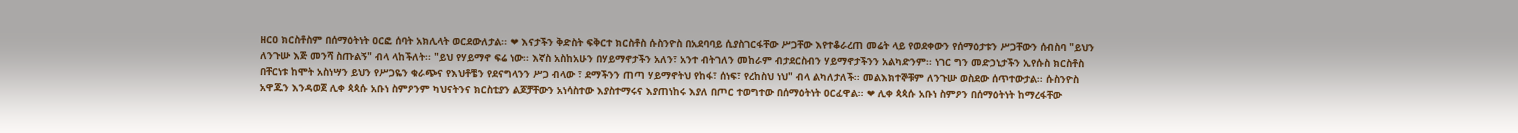ዘርዐ ክርስቶስም በሰማዕትነት ዐርፎ ሰባት አክሊላት ወርደውለታል፡፡ ❤ እናታችን ቅድስት ፍቅርተ ክርስቶስ ሱስንዮስ በአደባባይ ሲያስገርፋቸው ሥጋቸው እየተቆራረጠ መሬት ላይ የወደቀውን የሰማዕታቱን ሥጋቸውን ሰብስባ "ይህን ለንጉሡ እጅ መንሻ ስጡልኝ" ብላ ላከችለት፡፡ "ይህ የሃይማኖ ፍሬ ነው፡፡ እኛስ አስከአሁን በሃይማኖታችን አለን፣ አንተ ብትገለን መከራም ብታደርስብን ሃይማኖታችንን አልካድንም፡፡ ነገር ግን መድኃኒታችን ኢየሱስ ክርስቶስ በቸርነቱ ከሞት አስነሣን ይህን የሥጋዬን ቁራጭና የእህቶቼን የደናግላንን ሥጋ ብላው ፣ ደማችንን ጠጣ ሃይማኖትህ የከፋ፣ ሰነፍ፣ የረከስህ ነህ" ብላ ልካለታለች፡፡ መልእክተኞቹም ለንጉሡ ወስደው ሰጥተውታል፡፡ ሱስንዮስ አዋጁን እንዳወጀ ሊቀ ጳጳሱ አቡነ ስምዖንም ካህናትንና ክርስቲያን ልጆቻቸውን አነሳስተው እያስተማሩና እያጠነከሩ እያለ በጦር ተወግተው በሰማዕትነት ዐርፈዋል፡፡ ❤ ሊቀ ጳጳሱ አቡነ ስምዖን በሰማዕትነት ከማረፋቸው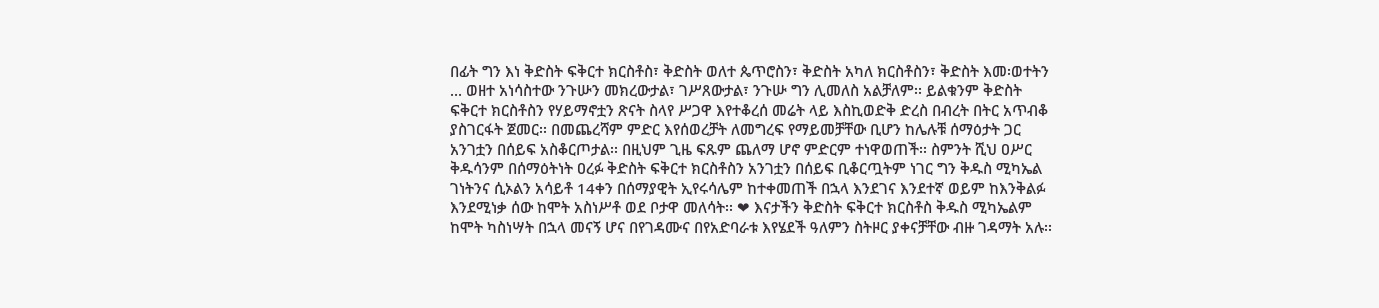በፊት ግን እነ ቅድስት ፍቅርተ ክርስቶስ፣ ቅድስት ወለተ ጴጥሮስን፣ ቅድስት አካለ ክርስቶስን፣ ቅድስት እመ፡ወተትን ... ወዘተ አነሳስተው ንጉሡን መክረውታል፣ ገሥጸውታል፣ ንጉሡ ግን ሊመለስ አልቻለም፡፡ ይልቁንም ቅድስት ፍቅርተ ክርስቶስን የሃይማኖቷን ጽናት ስላየ ሥጋዋ እየተቆረሰ መሬት ላይ እስኪወድቅ ድረስ በብረት በትር አጥብቆ ያስገርፋት ጀመር፡፡ በመጨረሻም ምድር እየሰወረቻት ለመግረፍ የማይመቻቸው ቢሆን ከሌሉቹ ሰማዕታት ጋር አንገቷን በሰይፍ አስቆርጦታል፡፡ በዚህም ጊዜ ፍጹም ጨለማ ሆኖ ምድርም ተነዋወጠች፡፡ ስምንት ሺህ ዐሥር ቅዱሳንም በሰማዕትነት ዐረፉ ቅድስት ፍቅርተ ክርስቶስን አንገቷን በሰይፍ ቢቆርጧትም ነገር ግን ቅዱስ ሚካኤል ገነትንና ሲኦልን አሳይቶ 14ቀን በሰማያዊት ኢየሩሳሌም ከተቀመጠች በኋላ እንደገና እንደተኛ ወይም ከእንቅልፉ እንደሚነቃ ሰው ከሞት አስነሥቶ ወደ ቦታዋ መለሳት፡፡ ❤ እናታችን ቅድስት ፍቅርተ ክርስቶስ ቅዱስ ሚካኤልም ከሞት ካስነሣት በኋላ መናኝ ሆና በየገዳሙና በየአድባራቱ እየሄደች ዓለምን ስትዞር ያቀናቻቸው ብዙ ገዳማት አሉ፡፡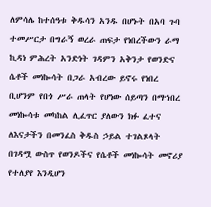ለምሳሌ ከተሰዓቱ ቅዱሳን አንዱ በሆኑት በአባ ጉባ ተመሥርታ በግራኝ ወረራ ጠፍታ የነበረችውን ራማ ኪዳነ ምሕረት አንድነት ገዳምን አቅንታ የወንድና ሴቶች መነኰሳት በጋራ አብረው ይኖሩ የነበረ ቢሆንም የበጎ ሥራ ጠላት የሆነው ሰይጣን በማኀበረ መነኰሳቱ መካከል ሊፈጥር ያለውን ክፉ ፈተና ለእናታችን በመንፈስ ቅዱስ ኃይል ተገልጾላት በገዳሟ ውስጥ የወንዶችና የሴቶች መነኰሳት መኖሪያ የተለያየ እንዲሆን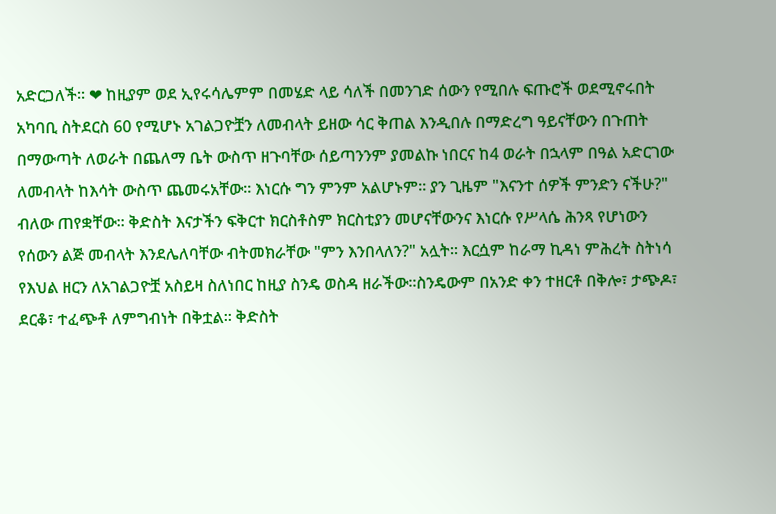አድርጋለች፡፡ ❤ ከዚያም ወደ ኢየሩሳሌምም በመሄድ ላይ ሳለች በመንገድ ሰውን የሚበሉ ፍጡሮች ወደሚኖሩበት አካባቢ ስትደርስ 60 የሚሆኑ አገልጋዮቿን ለመብላት ይዘው ሳር ቅጠል እንዲበሉ በማድረግ ዓይናቸውን በጉጠት በማውጣት ለወራት በጨለማ ቤት ውስጥ ዘጉባቸው ሰይጣንንም ያመልኩ ነበርና ከ4 ወራት በኋላም በዓል አድርገው ለመብላት ከእሳት ውስጥ ጨመሩአቸው፡፡ እነርሱ ግን ምንም አልሆኑም፡፡ ያን ጊዜም "እናንተ ሰዎች ምንድን ናችሁ?" ብለው ጠየቋቸው፡፡ ቅድስት እናታችን ፍቅርተ ክርስቶስም ክርስቲያን መሆናቸውንና እነርሱ የሥላሴ ሕንጻ የሆነውን የሰውን ልጅ መብላት እንደሌለባቸው ብትመክራቸው "ምን እንበላለን?" አሏት፡፡ እርሷም ከራማ ኪዳነ ምሕረት ስትነሳ የእህል ዘርን ለአገልጋዮቿ አስይዛ ስለነበር ከዚያ ስንዴ ወስዳ ዘራችው፡፡ስንዴውም በአንድ ቀን ተዘርቶ በቅሎ፣ ታጭዶ፣ ደርቆ፣ ተፈጭቶ ለምግብነት በቅቷል፡፡ ቅድስት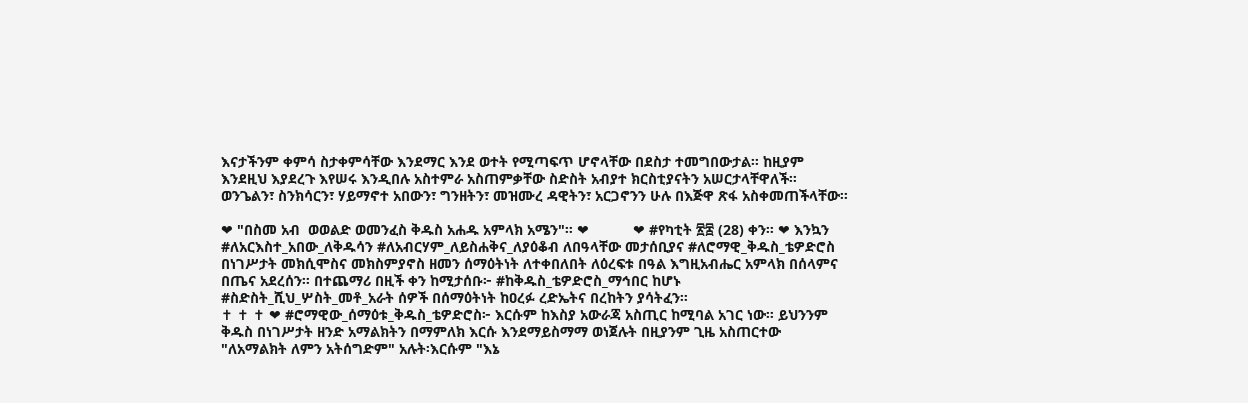እናታችንም ቀምሳ ስታቀምሳቸው እንደማር እንደ ወተት የሚጣፍጥ ሆኖላቸው በደስታ ተመግበውታል፡፡ ከዚያም እንደዚህ እያደረጉ እየሠሩ እንዲበሉ አስተምራ አስጠምቃቸው ስድስት አብያተ ክርስቲያናትን አሠርታላቸዋለች፡፡ወንጌልን፣ ስንክሳርን፣ ሃይማኖተ አበውን፣ ግንዘትን፣ መዝሙረ ዳዊትን፣ አርጋኖንን ሁሉ በእጅዋ ጽፋ አስቀመጠችላቸው፡፡

❤ "በስመ አብ  ወወልድ ወመንፈስ ቅዱስ አሐዱ አምላክ አሜን"። ❤           ❤ #የካቲት ፳፰ (28) ቀን። ❤ እንኳን #ለአርእስተ_አበው_ለቅዱሳን #ለአብርሃም_ለይስሐቅና_ለያዕቆብ ለበዓላቸው መታሰቢያና #ለሮማዊ_ቅዱስ_ቴዎድሮስ በነገሥታት መክሲሞስና መክስምያኖስ ዘመን ሰማዕትነት ለተቀበለበት ለዕረፍቱ በዓል እግዚአብሔር አምላክ በሰላምና በጤና አደረሰን። በተጨማሪ በዚች ቀን ከሚታሰቡ፦ #ከቅዱስ_ቴዎድሮስ_ማኅበር ከሆኑ #ስድስት_ሺህ_ሦስት_መቶ_አራት ሰዎች በሰማዕትነት ከዐረፉ ረድኤትና በረከትን ያሳትፈን።                                                                                          ✝ ✝ ✝ ❤ #ሮማዊው_ሰማዕቱ_ቅዱስ_ቴዎድሮስ፦ እርሱም ከእስያ አውራጃ አስጢር ከሚባል አገር ነው። ይህንንም ቅዱስ በነገሥታት ዘንድ አማልክትን በማምለክ እርሱ እንደማይስማማ ወነጀሉት በዚያንም ጊዜ አስጠርተው "ለአማልክት ለምን አትሰግድም" አሉት፡እርሱም "እኔ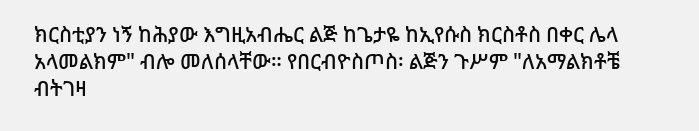ክርስቲያን ነኝ ከሕያው እግዚአብሔር ልጅ ከጌታዬ ከኢየሱስ ክርስቶስ በቀር ሌላ አላመልክም" ብሎ መለሰላቸው። የበርብዮስጦስ፡ ልጅን ጉሥም "ለአማልክቶቼ ብትገዛ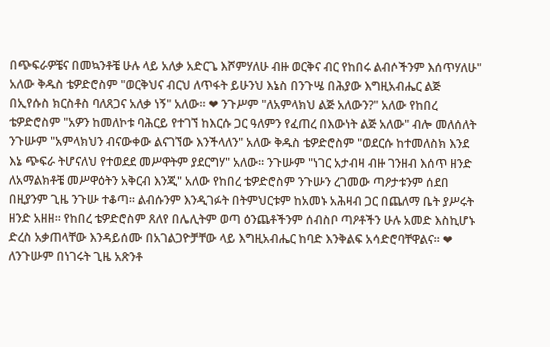በጭፍራዎቼና በመኳንቶቼ ሁሉ ላይ አለቃ አድርጌ እሾምሃለሁ ብዙ ወርቅና ብር የከበሩ ልብሶችንም እሰጥሃለሁ" አለው ቅዱስ ቴዎድሮስም "ወርቅህና ብርህ ለጥፋት ይሁንህ እኔስ በንጉሤ በሕያው እግዚአብሔር ልጅ በኢየሱስ ክርስቶስ ባለጸጋና አለቃ ነኝ" አለው። ❤ ንጉሥም "ለአምላክህ ልጅ አለውን?" አለው የከበረ ቴዎድሮስም "አዎን ከመለኮቱ ባሕርይ የተገኘ ከእርሱ ጋር ዓለምን የፈጠረ በእውነት ልጅ አለው" ብሎ መለሰለት ንጉሡም "አምላክህን ብናውቀው ልናገኘው እንችላለን" አለው ቅዱስ ቴዎድሮስም "ወደርሱ ከተመለስክ እንደ እኔ ጭፍራ ትሆናለህ የተወደደ መሥዋትም ያደርግሃ" አለው። ንጉሡም "ነገር አታብዛ ብዙ ገንዘብ እሰጥ ዘንድ ለአማልክቶቼ መሥዋዕትን አቅርብ እንጂ" አለው የከበረ ቴዎድሮስም ንጉሡን ረገመው ጣዖታቱንም ሰደበ በዚያንም ጊዜ ንጉሡ ተቆጣ። ልብሱንም እንዲገፉት በትምህርቱም ከአመኑ አሕዛብ ጋር በጨለማ ቤት ያሥሩት ዘንድ አዘዘ። የከበረ ቴዎድሮስም ጸለየ በሌሊትም ወጣ ዕንጨቶችንም ሰብስቦ ጣዖቶችን ሁሉ አመድ እስኪሆኑ ድረስ አቃጠላቸው እንዳይሰሙ በአገልጋዮቻቸው ላይ እግዚአብሔር ከባድ እንቅልፍ አሳድሮባቸዋልና። ❤ ለንጉሡም በነገሩት ጊዜ አጽንቶ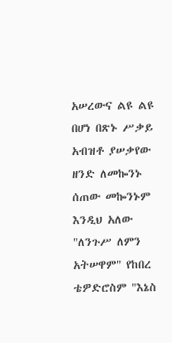አሠረውና ልዩ ልዩ በሆነ በጽኑ ሥቃይ አብዝቶ ያሠቃየው ዘንድ ለመኰንኑ ሰጠው መኰንኑም እንዲህ አለው "ለንጉሥ ለምን አትሠዋም" የከበረ ቴዎድሮስም "እኔስ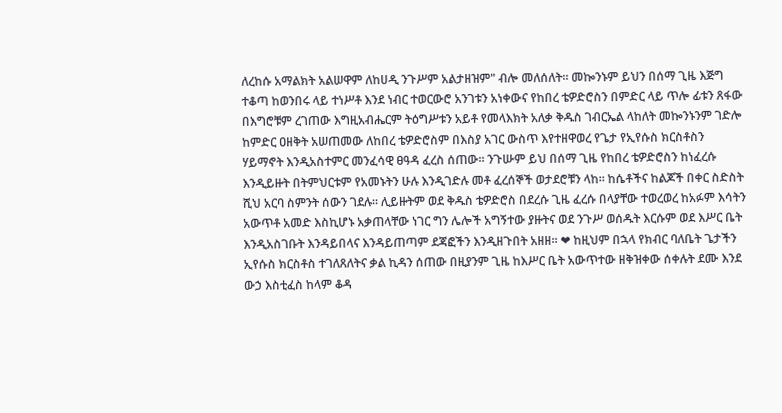ለረከሱ አማልክት አልሠዋም ለከሀዲ ንጉሥም አልታዘዝም" ብሎ መለሰለት። መኰንኑም ይህን በሰማ ጊዜ እጅግ ተቆጣ ከወንበሩ ላይ ተነሥቶ እንደ ነብር ተወርውሮ አንገቱን አነቀውና የከበረ ቴዎድሮስን በምድር ላይ ጥሎ ፊቱን ጸፋው በእግሮቹም ረገጠው እግዚአብሔርም ትዕግሥቱን አይቶ የመላእክት አለቃ ቅዱስ ገብርኤል ላከለት መኰንኑንም ገድሎ ከምድር ዐዘቅት አሠጠመው ለከበረ ቴዎድሮስም በእስያ አገር ውስጥ እየተዘዋወረ የጌታ የኢየሱስ ክርስቶስን ሃይማኖት እንዲአስተምር መንፈሳዊ ፀዓዳ ፈረስ ሰጠው። ንጉሡም ይህ በሰማ ጊዜ የከበረ ቴዎድሮስን ከነፈረሱ እንዲይዙት በትምህርቱም የአመኑትን ሁሉ እንዲገድሉ መቶ ፈረሰኞች ወታደሮቹን ላከ። ከሴቶችና ከልጆች በቀር ስድስት ሺህ አርባ ስምንት ሰውን ገደሉ። ሊይዙትም ወደ ቅዱስ ቴዎድሮስ በደረሱ ጊዜ ፈረሱ በላያቸው ተወረወረ ከአፉም እሳትን አውጥቶ አመድ እስኪሆኑ አቃጠላቸው ነገር ግን ሌሎች አግኝተው ያዙትና ወደ ንጉሥ ወሰዱት እርሱም ወደ እሥር ቤት እንዲአስገቡት እንዳይበላና እንዳይጠጣም ደጃፎችን እንዲዘጉበት አዘዘ። ❤ ከዚህም በኋላ የክብር ባለቤት ጌታችን ኢየሱስ ክርስቶስ ተገለጸለትና ቃል ኪዳን ሰጠው በዚያንም ጊዜ ከእሥር ቤት አውጥተው ዘቅዝቀው ሰቀሉት ደሙ እንደ ውኃ እስቲፈስ ከላም ቆዳ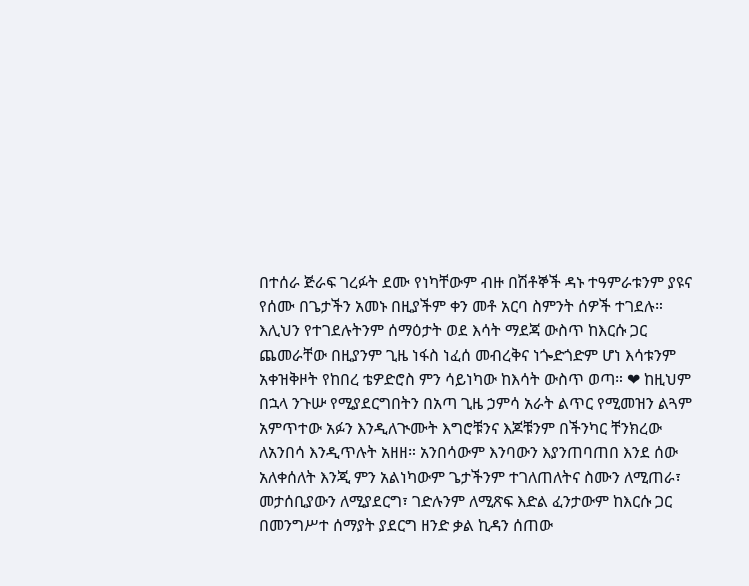በተሰራ ጅራፍ ገረፉት ደሙ የነካቸውም ብዙ በሽቶኞች ዳኑ ተዓምራቱንም ያዩና የሰሙ በጌታችን አመኑ በዚያችም ቀን መቶ አርባ ስምንት ሰዎች ተገደሉ። እሊህን የተገደሉትንም ሰማዕታት ወደ እሳት ማደጃ ውስጥ ከእርሱ ጋር ጨመራቸው በዚያንም ጊዜ ነፋስ ነፈሰ መብረቅና ነጐድጎድም ሆነ እሳቱንም አቀዝቅዞት የከበረ ቴዎድሮስ ምን ሳይነካው ከእሳት ውስጥ ወጣ። ❤ ከዚህም በኋላ ንጉሡ የሚያደርግበትን በአጣ ጊዜ ኃምሳ አራት ልጥር የሚመዝን ልጓም አምጥተው አፉን እንዲለጒሙት እግሮቹንና እጆቹንም በችንካር ቸንክረው ለአንበሳ እንዲጥሉት አዘዘ። አንበሳውም እንባውን እያንጠባጠበ እንደ ሰው አለቀሰለት እንጂ ምን አልነካውም ጌታችንም ተገለጠለትና ስሙን ለሚጠራ፣ መታሰቢያውን ለሚያደርግ፣ ገድሉንም ለሚጽፍ እድል ፈንታውም ከእርሱ ጋር በመንግሥተ ሰማያት ያደርግ ዘንድ ቃል ኪዳን ሰጠው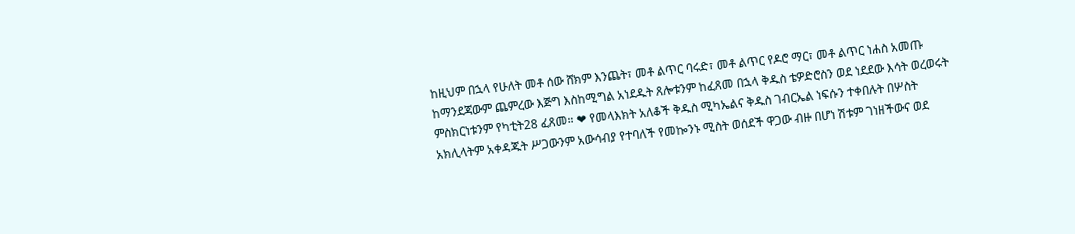ከዚህም በኋላ የሁለት መቶ ሰው ሸክም እንጨት፣ መቶ ልጥር ባሩድ፣ መቶ ልጥር የዶሮ ማር፣ መቶ ልጥር ነሐስ አመጡ ከማንደጃውም ጨምረው እጅግ እስከሚግል አነደዱት ጸሎቱንም ከፈጸመ በኋላ ቅዱስ ቴዎድሮስን ወደ ነደደው እሳት ወረወሩት ምስክርነቱንም የካቲት28 ፈጸመ። ❤ የመላእክት አለቆች ቅዱስ ሚካኤልና ቅዱስ ገብርኤል ነፍሱን ተቀበሉት በሦስት አክሊላትም አቀዳጁት ሥጋውንም አውሳብያ የተባለች የመኰንኑ ሚስት ወሰደች ዋጋው ብዙ በሆነ ሽቱም ገነዘችውና ወደ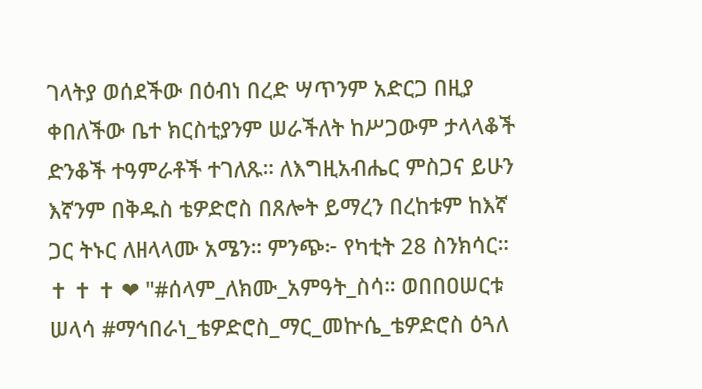ገላትያ ወሰደችው በዕብነ በረድ ሣጥንም አድርጋ በዚያ ቀበለችው ቤተ ክርስቲያንም ሠራችለት ከሥጋውም ታላላቆች ድንቆች ተዓምራቶች ተገለጹ። ለእግዚአብሔር ምስጋና ይሁን እኛንም በቅዱስ ቴዎድሮስ በጸሎት ይማረን በረከቱም ከእኛ ጋር ትኑር ለዘላላሙ አሜን። ምንጭ፦ የካቲት 28 ስንክሳር።                                                            ✝ ✝ ✝ ❤ "#ሰላም_ለክሙ_አምዓት_ስሳ። ወበበዐሠርቱ ሠላሳ #ማኅበራነ_ቴዎድሮስ_ማር_መኵሴ_ቴዎድሮስ ዕጓለ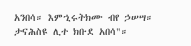አንበሳ። እምኂሩትክሙ ብየ ኃሠሣ። ታናሕስዩ ሊተ ክቡደ አበሳ"።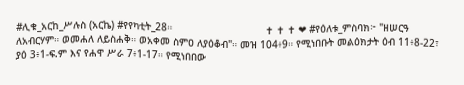#ሊቁ_አርከ_ሥሉስ (አርኬ) #የየካቲት_28።                               ✝ ✝ ✝ ❤ #የዕለቱ_ምስባክ፦ "ዘሠርዓ ለአብርሃም። ወመሐለ ለይስሐቅ። ወአቀመ ስምዐ ለያዕቆብ"። መዝ 104፥9። የሚነበቡት መልዕክታት ዕብ 11፥8-22፣ ያዕ 3፥1-ፍ.ም እና የሐዋ ሥራ 7፥1-17። የሚነበበው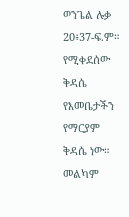ወንጌል ሉቃ 20፥37-ፍ.ም። የሚቀደሰው ቅዳሴ የእመቤታችን የማርያም ቅዳሴ ነው። መልካም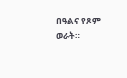በዓልና የጾም ወራት።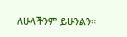ለሁላችንም ይሁንልን።